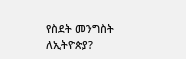የስደት መንግስት ለኢትዮጵያ?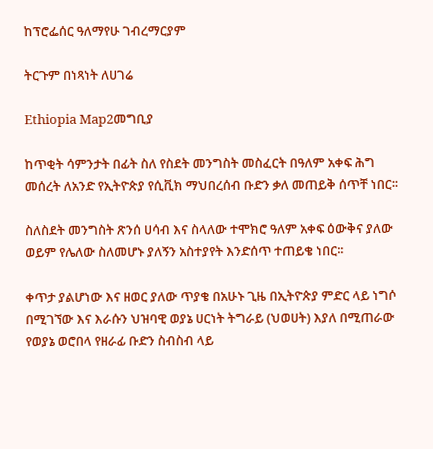ከፕሮፌሰር ዓለማየሁ ገብረማርያም

ትርጉም በነጻነት ለሀገሬ

Ethiopia Map2መግቢያ

ከጥቂት ሳምንታት በፊት ስለ የስደት መንግስት መስፈርት በዓለም አቀፍ ሕግ መሰረት ለአንድ የኢትዮጵያ የሲቪክ ማህበረሰብ ቡድን ቃለ መጠይቅ ሰጥቸ ነበር፡፡

ስለስደት መንግስት ጽንሰ ሀሳብ እና ስላለው ተሞክሮ ዓለም አቀፍ ዕውቅና ያለው ወይም የሌለው ስለመሆኑ ያለኝን አስተያየት እንድሰጥ ተጠይቄ ነበር፡፡

ቀጥታ ያልሆነው እና ዘወር ያለው ጥያቄ በአሁኑ ጊዜ በኢትዮጵያ ምድር ላይ ነግሶ በሚገኘው እና እራሱን ህዝባዊ ወያኔ ሀርነት ትግራይ (ህወሀት) እያለ በሚጠራው የወያኔ ወሮበላ የዘራፊ ቡድን ስብስብ ላይ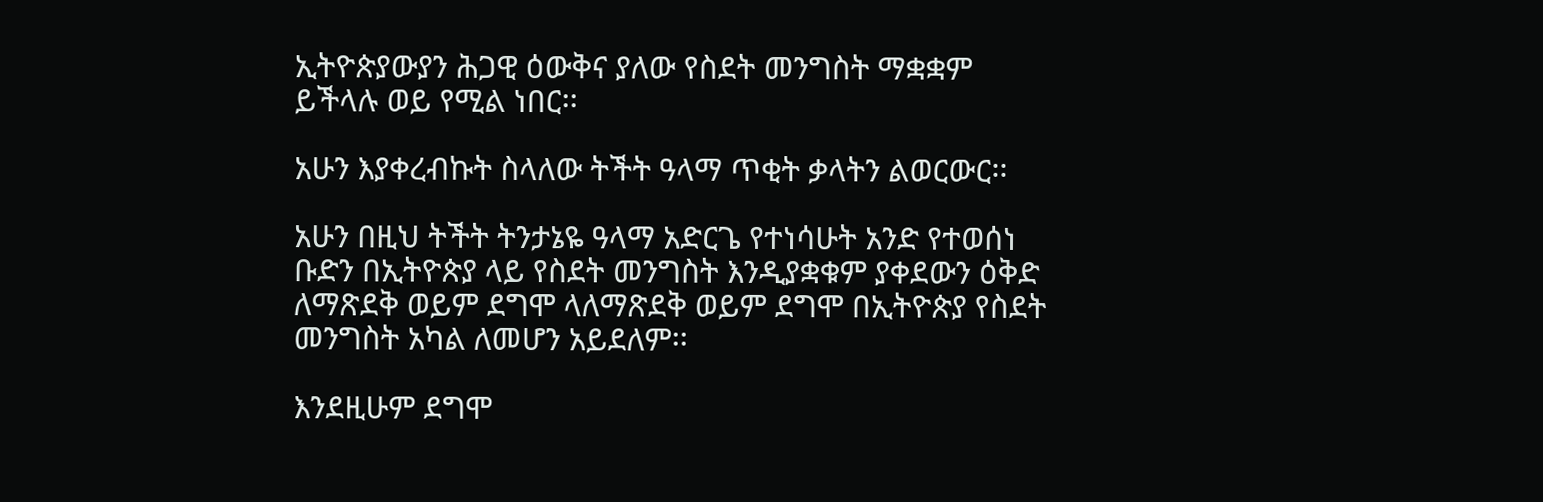ኢትዮጵያውያን ሕጋዊ ዕውቅና ያለው የስደት መንግስት ማቋቋም ይችላሉ ወይ የሚል ነበር፡፡

አሁን እያቀረብኩት ስላለው ትችት ዓላማ ጥቂት ቃላትን ልወርውር፡፡

አሁን በዚህ ትችት ትንታኔዬ ዓላማ አድርጌ የተነሳሁት አንድ የተወሰነ ቡድን በኢትዮጵያ ላይ የስደት መንግስት እንዲያቋቁም ያቀደውን ዕቅድ ለማጽደቅ ወይም ደግሞ ላለማጽደቅ ወይም ደግሞ በኢትዮጵያ የስደት መንግስት አካል ለመሆን አይደለም፡፡

እንደዚሁም ደግሞ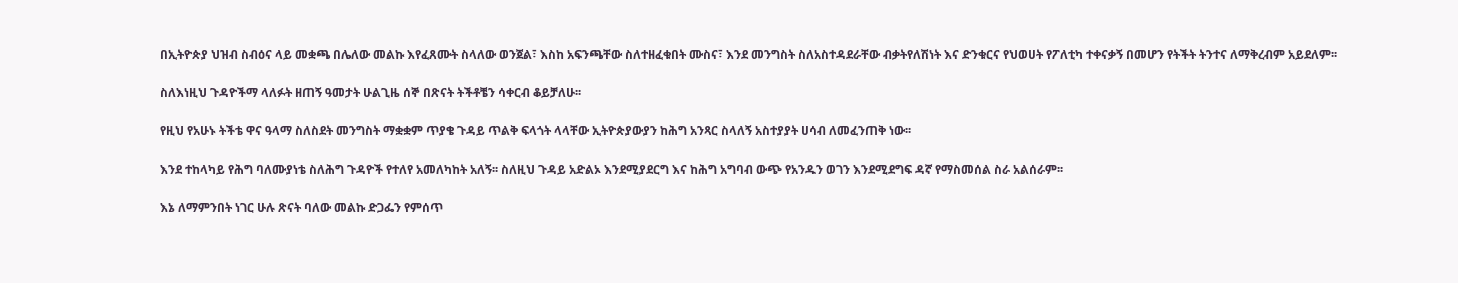በኢትዮጵያ ህዝብ ስብዕና ላይ መቋጫ በሌለው መልኩ እየፈጸሙት ስላለው ወንጀል፣ እስከ አፍንጫቸው ስለተዘፈቁበት ሙስና፣ እንደ መንግስት ስለአስተዳደራቸው ብቃትየለሽነት እና ድንቁርና የህወሀት የፖለቲካ ተቀናቃኝ በመሆን የትችት ትንተና ለማቅረብም አይደለም፡፡

ስለእነዚህ ጉዳዮችማ ላለፉት ዘጠኝ ዓመታት ሁልጊዜ ሰኞ በጽናት ትችቶቼን ሳቀርብ ቆይቻለሁ፡፡

የዚህ የአሁኑ ትችቴ ዋና ዓላማ ስለስደት መንግስት ማቋቋም ጥያቄ ጉዳይ ጥልቅ ፍላጎት ላላቸው ኢትዮጵያውያን ከሕግ አንጻር ስላለኝ አስተያያት ሀሳብ ለመፈንጠቅ ነው፡፡

እንደ ተከላካይ የሕግ ባለሙያነቴ ስለሕግ ጉዳዮች የተለየ አመለካከት አለኝ፡፡ ስለዚህ ጉዳይ አድልኦ እንደሚያደርግ እና ከሕግ አግባብ ውጭ የአንዱን ወገን እንደሚደግፍ ዳኛ የማስመሰል ስራ አልሰራም፡፡

እኔ ለማምንበት ነገር ሁሉ ጽናት ባለው መልኩ ድጋፌን የምሰጥ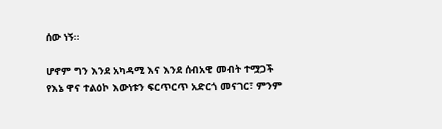ሰው ነኝ፡፡

ሆኖም ግን እንደ አካዳሚ እና እንደ ሰብአዊ መብት ተሟጋች የእኔ ዋና ተልዕኮ እውነቱን ፍርጥርጥ አድርጎ መናገር፣ ምንም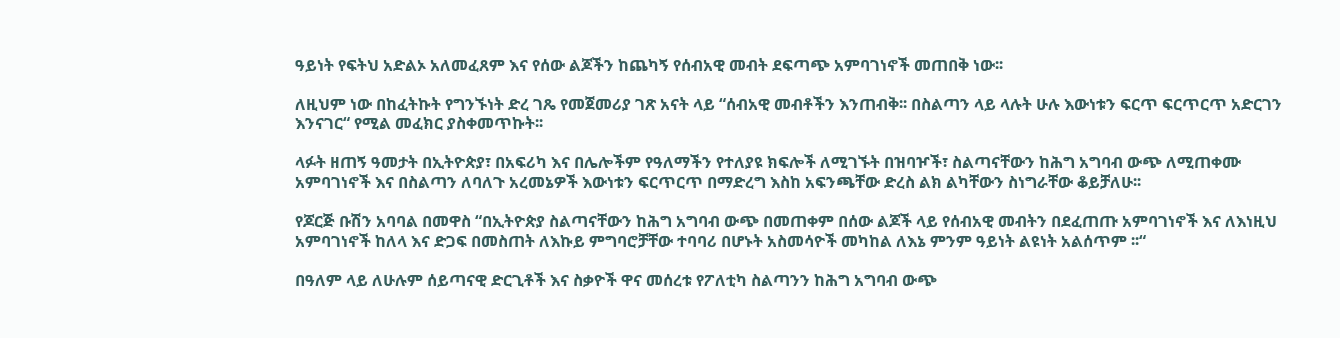ዓይነት የፍትህ አድልኦ አለመፈጸም እና የሰው ልጆችን ከጨካኝ የሰብአዊ መብት ደፍጣጭ አምባገነኖች መጠበቅ ነው፡፡

ለዚህም ነው በከፈትኩት የግንኙነት ድረ ገጼ የመጀመሪያ ገጽ አናት ላይ “ሰብአዊ መብቶችን እንጠብቅ፡፡ በስልጣን ላይ ላሉት ሁሉ እውነቱን ፍርጥ ፍርጥርጥ አድርገን እንናገር“ የሚል መፈክር ያስቀመጥኩት፡፡

ላፉት ዘጠኝ ዓመታት በኢትዮጵያ፣ በአፍሪካ እና በሌሎችም የዓለማችን የተለያዩ ክፍሎች ለሚገኙት በዝባዦች፣ ስልጣናቸውን ከሕግ አግባብ ውጭ ለሚጠቀሙ አምባገነኖች እና በስልጣን ለባለጉ አረመኔዎች እውነቱን ፍርጥርጥ በማድረግ እስከ አፍንጫቸው ድረስ ልክ ልካቸውን ስነግራቸው ቆይቻለሁ፡፡

የጆርጅ ቡሽን አባባል በመዋስ “በኢትዮጵያ ስልጣናቸውን ከሕግ አግባብ ውጭ በመጠቀም በሰው ልጆች ላይ የሰብአዊ መብትን በደፈጠጡ አምባገነኖች እና ለእነዚህ አምባገነኖች ከለላ እና ድጋፍ በመስጠት ለእኩይ ምግባሮቻቸው ተባባሪ በሆኑት አስመሳዮች መካከል ለእኔ ምንም ዓይነት ልዩነት አልሰጥም ፡፡“

በዓለም ላይ ለሁሉም ሰይጣናዊ ድርጊቶች እና ስቃዮች ዋና መሰረቱ የፖለቲካ ስልጣንን ከሕግ አግባብ ውጭ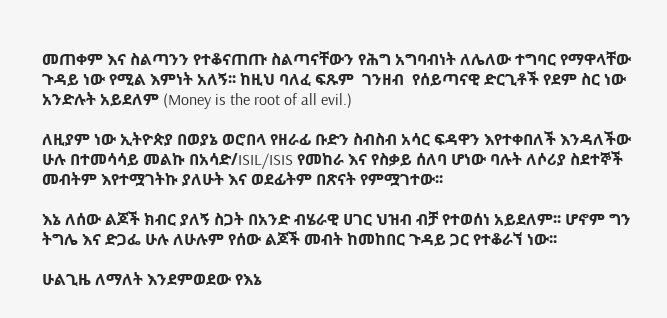መጠቀም እና ስልጣንን የተቆናጠጡ ስልጣናቸውን የሕግ አግባብነት ለሌለው ተግባር የማዋላቸው ጉዳይ ነው የሚል እምነት አለኝ፡፡ ከዚህ ባለፈ ፍጹም  ገንዘብ  የሰይጣናዊ ድርጊቶች የደም ስር ነው አንድሉት አይደለም (Money is the root of all evil.)

ለዚያም ነው ኢትዮጵያ በወያኔ ወሮበላ የዘራፊ ቡድን ስብስብ አሳር ፍዳዋን እየተቀበለች እንዳለችው ሁሉ በተመሳሳይ መልኩ በአሳድ/ISIL/ISIS የመከራ እና የስቃይ ሰለባ ሆነው ባሉት ለሶሪያ ስደተኞች መብትም እየተሟገትኩ ያለሁት እና ወደፊትም በጽናት የምሟገተው፡፡

እኔ ለሰው ልጆች ክብር ያለኝ ስጋት በአንድ ብሄራዊ ሀገር ህዝብ ብቻ የተወሰነ አይደለም፡፡ ሆኖም ግን ትግሌ እና ድጋፌ ሁሉ ለሁሉም የሰው ልጆች መብት ከመከበር ጉዳይ ጋር የተቆራኘ ነው፡፡

ሁልጊዜ ለማለት እንደምወደው የእኔ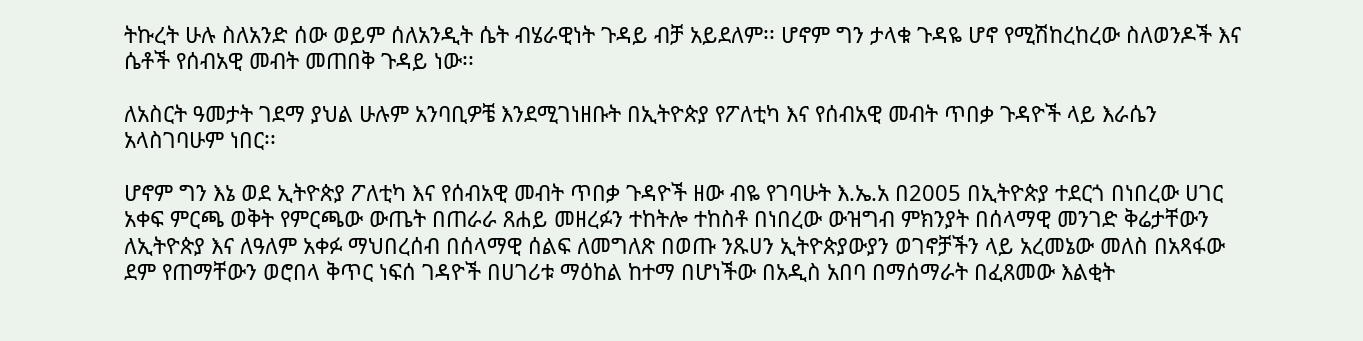ትኩረት ሁሉ ስለአንድ ሰው ወይም ሰለአንዲት ሴት ብሄራዊነት ጉዳይ ብቻ አይደለም፡፡ ሆኖም ግን ታላቁ ጉዳዬ ሆኖ የሚሽከረከረው ስለወንዶች እና ሴቶች የሰብአዊ መብት መጠበቅ ጉዳይ ነው፡፡

ለአስርት ዓመታት ገደማ ያህል ሁሉም አንባቢዎቼ እንደሚገነዘቡት በኢትዮጵያ የፖለቲካ እና የሰብአዊ መብት ጥበቃ ጉዳዮች ላይ እራሴን አላስገባሁም ነበር፡፡

ሆኖም ግን እኔ ወደ ኢትዮጵያ ፖለቲካ እና የሰብአዊ መብት ጥበቃ ጉዳዮች ዘው ብዬ የገባሁት እ.ኤ.አ በ2005 በኢትዮጵያ ተደርጎ በነበረው ሀገር አቀፍ ምርጫ ወቅት የምርጫው ውጤት በጠራራ ጸሐይ መዘረፉን ተከትሎ ተከስቶ በነበረው ውዝግብ ምክንያት በሰላማዊ መንገድ ቅሬታቸውን ለኢትዮጵያ እና ለዓለም አቀፉ ማህበረሰብ በሰላማዊ ሰልፍ ለመግለጽ በወጡ ንጹሀን ኢትዮጵያውያን ወገኖቻችን ላይ አረመኔው መለስ በአጻፋው ደም የጠማቸውን ወሮበላ ቅጥር ነፍሰ ገዳዮች በሀገሪቱ ማዕከል ከተማ በሆነችው በአዲስ አበባ በማሰማራት በፈጸመው እልቂት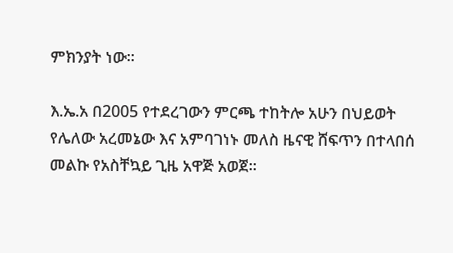ምክንያት ነው፡፡

እ.ኤ.አ በ2005 የተደረገውን ምርጫ ተከትሎ አሁን በህይወት የሌለው አረመኔው እና አምባገነኑ መለስ ዜናዊ ሸፍጥን በተላበሰ መልኩ የአስቸኳይ ጊዜ አዋጅ አወጀ፡፡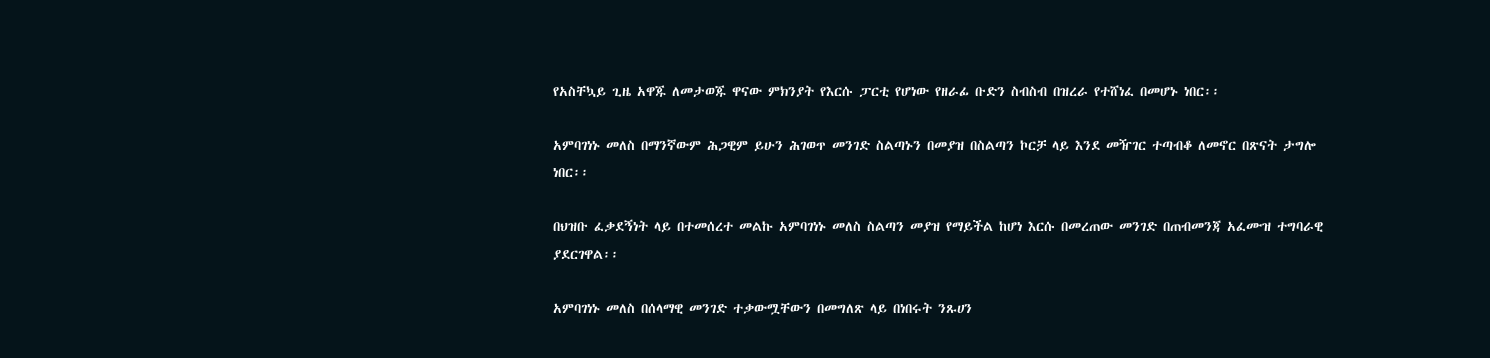የአስቸኳይ ጊዜ አዋጁ ለመታወጁ ዋናው ምክንያት የእርሱ ፓርቲ የሆነው የዘራፊ ቡድን ስብስብ በዝረራ የተሸነፈ በመሆኑ ነበር፡፡

አምባገነኑ መለስ በማንኛውም ሕጋዊም ይሁን ሕገወጥ መንገድ ስልጣኑን በመያዝ በስልጣን ኮርቻ ላይ እንደ መዥገር ተጣብቆ ለመኖር በጽናት ታግሎ ነበር፡፡

በህዝቡ ፈቃደኝነት ላይ በተመሰረተ መልኩ አምባገነኑ መለስ ስልጣን መያዝ የማይችል ከሆነ እርሱ በመረጠው መንገድ በጠብመንጃ አፈሙዝ ተግባራዊ ያደርገዋል፡፡

አምባገነኑ መለስ በሰላማዊ መንገድ ተቃውሟቸውን በመግለጽ ላይ በነበሩት ንጹሀን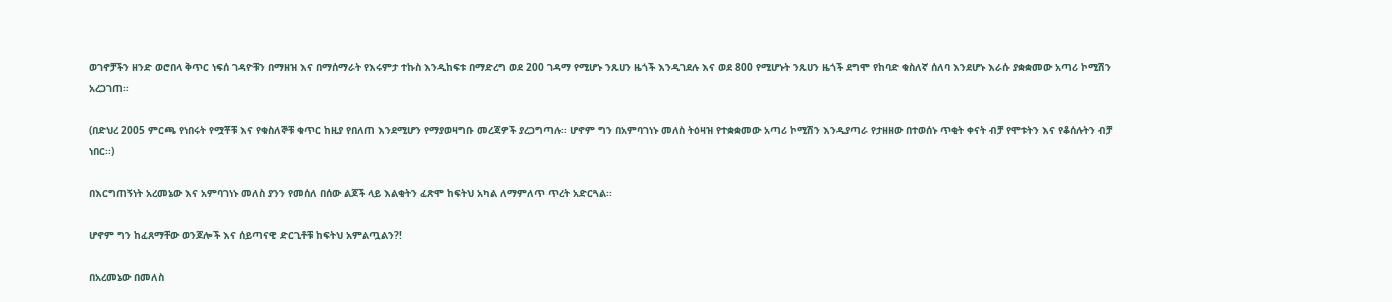ወገኖቻችን ዘንድ ወሮበላ ቅጥር ነፍሰ ገዳዮቹን በማዘዝ እና በማሰማራት የእሩምታ ተኩስ እንዲከፍቱ በማድረግ ወደ 200 ገዳማ የሚሆኑ ንጹሀን ዜጎች እንዲገደሉ እና ወደ 800 የሚሆኑት ንጹሀን ዜጎች ደግሞ የከባድ ቁስለኛ ሰለባ እንደሆኑ እራሱ ያቋቋመው አጣሪ ኮሚሽን አረጋገጠ፡፡

(በድህረ 2005 ምርጫ የነበሩት የሟቾቹ እና የቁስለኞቹ ቁጥር ከዚያ የበለጠ እንደሚሆን የማያወዛግቡ መረጃዎች ያረጋግጣሉ፡፡ ሆኖም ግን በአምባገነኑ መለስ ትዕዛዝ የተቋቋመው አጣሪ ኮሚሽን እንዲያጣራ የታዘዘው በተወሰኑ ጥቂት ቀናት ብቻ የሞቱትን እና የቆሰሉትን ብቻ ነበር፡፡)

በእርግጠኝነት አረመኔው እና አምባገነኑ መለስ ያንን የመሰለ በሰው ልጆች ላይ እልቂትን ፈጽሞ ከፍትህ አካል ለማምለጥ ጥረት አድርጓል፡፡

ሆኖም ግን ከፈጸማቸው ወንጆሎች እና ሰይጣናዊ ድርጊቶቹ ከፍትህ አምልጧልን?!

በአረመኔው በመለስ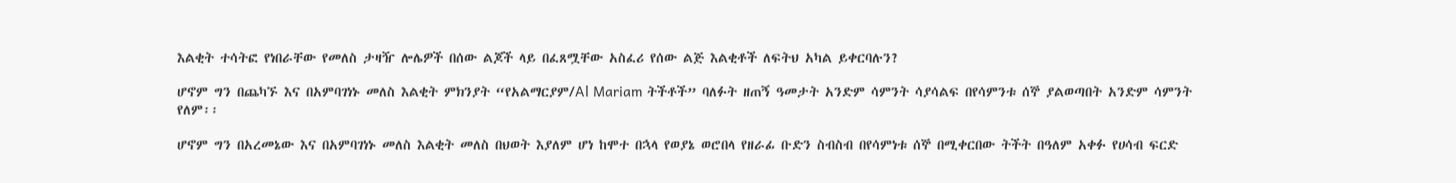እልቂት ተሳትፎ የነበራቸው የመለስ ታዛዥ ሎሌዎች በሰው ልጆች ላይ በፈጸሟቸው አስፈሪ የሰው ልጅ እልቂቶች ለፍትህ አካል ይቀርባሉን?

ሆኖም ግን በጨካኙ እና በአምባገነኑ መለስ እልቂት ምክንያት “የአልማርያም/Al Mariam ትችቶች” ባለፉት ዘጠኝ ዓመታት አንድም ሳምንት ሳያሳልፍ በየሳምንቱ ሰኞ ያልወጣበት አንድም ሳምንት የለም፡፡

ሆኖም ግን በአረመኔው እና በአምባገነኑ መለስ እልቂት መለስ በህወት እያለም ሆነ ከሞተ በኋላ የወያኔ ወሮበላ የዘራፊ ቡድን ስብስብ በየሳምነቱ ሰኞ በሚቀርበው ትችት በዓለም አቀፉ የሀሳብ ፍርድ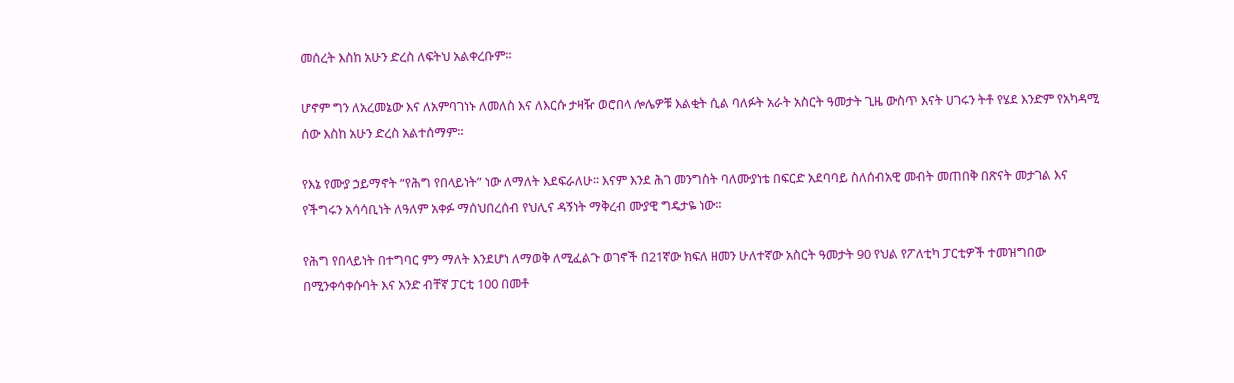መሰረት እስከ አሁን ድረስ ለፍትህ አልቀረቡም፡፡

ሆኖም ግን ለአረመኔው እና ለአምባገነኑ ለመለስ እና ለእርሱ ታዛዥ ወሮበላ ሎሌዎቹ እልቂት ሲል ባለፉት አራት አስርት ዓመታት ጊዜ ውስጥ እናት ሀገሩን ትቶ የሄደ እንድም የአካዳሚ ሰው እስከ አሁን ድረስ አልተሰማም፡፡

የእኔ የሙያ ኃይማኖት “የሕግ የበላይነት” ነው ለማለት እደፍራለሁ፡፡ እናም እንደ ሕገ መንግስት ባለሙያነቴ በፍርድ አደባባይ ስለሰብአዊ መብት መጠበቅ በጽናት መታገል እና የችግሩን አሳሳቢነት ለዓለም አቀፉ ማሰህበረሰብ የህሊና ዳኝነት ማቅረብ ሙያዊ ግዴታዬ ነው፡፡

የሕግ የበላይነት በተግባር ምን ማለት እንደሆነ ለማወቅ ለሚፈልጉ ወገኖች በ21ኛው ክፍለ ዘመን ሁለተኛው አስርት ዓመታት 90 የህል የፖለቲካ ፓርቲዎች ተመዝግበው በሚንቀሳቀሱባት እና አንድ ብቸኛ ፓርቲ 100 በመቶ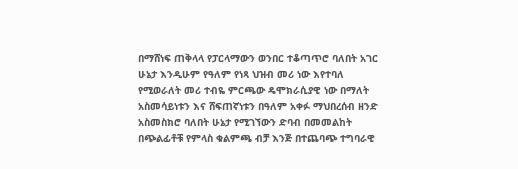በማሸነፍ ጠቅላላ የፓርላማውን ወንበር ተቆጣጥሮ ባለበት አገር ሁኔታ እንዲሁም የዓለም የነጻ ህዝብ መሪ ነው እየተባለ የሚወራለት መሪ ተብዬ ምርጫው ዴሞክራሲያዊ ነው በማለት አስመሳይነቱን እና ሸፍጠኛነቱን በዓለም አቀፉ ማህበረሰብ ዘንድ አስመስክሮ ባለበት ሁኔታ የሚገኘውን ድባብ በመመልከት በጭልፊቶቹ የምላስ ቁልምጫ ብቻ እንጅ በተጨባጭ ተግባራዊ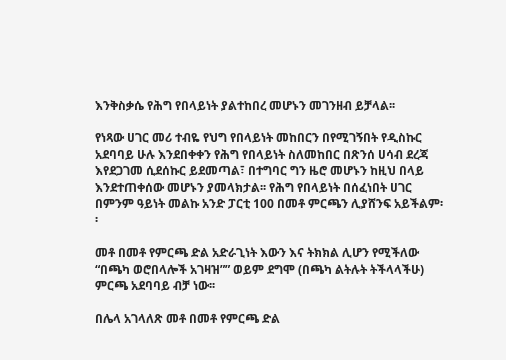እንቅስቃሴ የሕግ የበላይነት ያልተከበረ መሆኑን መገንዘብ ይቻላል፡፡

የነጻው ሀገር መሪ ተብዬ የህግ የበላይነት መከበርን በየሚገኝበት የዲስኩር አደባባይ ሁሉ እንደበቀቀን የሕግ የበላይነት ስለመከበር በጽንሰ ሀሳብ ደረጃ እየደጋገመ ሲደሰኩር ይደመጣል፣ በተግባር ግን ዜሮ መሆኑን ከዚህ በላይ እንደተጠቀሰው መሆኑን ያመላክታል፡፡ የሕግ የበላይነት በሰፈነበት ሀገር በምንም ዓይነት መልኩ አንድ ፓርቲ 100 በመቶ ምርጫን ሊያሸንፍ አይችልም፡፡

መቶ በመቶ የምርጫ ድል አድራጊነት እውን እና ትክክል ሊሆን የሚችለው “በጫካ ወሮበላሎች አገዛዝ”” ወይም ደግሞ (በጫካ ልትሉት ትችላላችሁ) ምርጫ አደባባይ ብቻ ነው፡፡

በሌላ አገላለጽ መቶ በመቶ የምርጫ ድል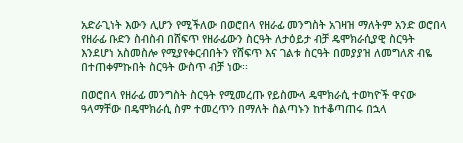አድራጊነት እውን ሊሆን የሚችለው በወሮበላ የዘራፊ መንግስት አገዛዝ ማለትም አንድ ወሮበላ የዘራፊ ቡድን ስብስብ በሸፍጥ የዘራፊውን ስርዓት ለታዕይታ ብቻ ዴሞክራሲያዊ ስርዓት እንደሆነ አስመስሎ የሚያየቀርብበትን የሸፍጥ እና ገልቱ ስርዓት በመያያዝ ለመግለጽ ብዬ በተጠቀምኩበት ስርዓት ውስጥ ብቻ ነው፡፡

በወሮበላ የዘራፊ መንግስት ስርዓት የሚመረጡ የይስሙላ ዴሞክራሲ ተወካዮች ዋናው ዓላማቸው በዴሞክራሲ ስም ተመረጥን በማለት ስልጣኑን ከተቆጣጠሩ በኋላ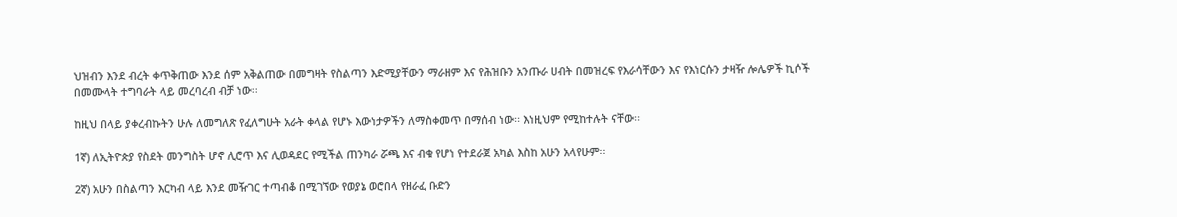ህዝብን እንደ ብረት ቀጥቅጠው እንደ ሰም አቅልጠው በመግዛት የስልጣን እድሚያቸውን ማራዘም እና የሕዝቡን አንጡራ ሀብት በመዝረፍ የእራሳቸውን እና የእነርሱን ታዛዥ ሎሌዎች ኪሶች በመሙላት ተግባራት ላይ መረባረብ ብቻ ነው፡፡

ከዚህ በላይ ያቀረብኩትን ሁሉ ለመግለጽ የፈለግሁት አራት ቀላል የሆኑ እውነታዎችን ለማስቀመጥ በማሰብ ነው፡፡ እነዚህም የሚከተሉት ናቸው፡፡

1ኛ) ለኢትዮጵያ የስደት መንግስት ሆኖ ሊሮጥ እና ሊወዳደር የሚችል ጠንካራ ሯጫ እና ብቁ የሆነ የተደራጀ አካል እስከ አሁን አላየሁም፡፡

2ኛ) አሁን በስልጣን እርካብ ላይ እንደ መዥገር ተጣብቆ በሚገኘው የወያኔ ወሮበላ የዘራፈ ቡድን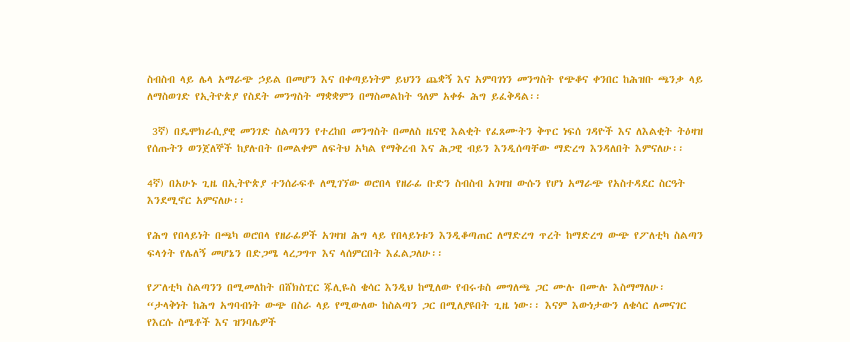ስብስብ ላይ ሌላ አማራጭ ኃይል በመሆን እና በቀጣይነትም ይህንን ጨቋኝ እና አምባገነን መንግስት የጭቆና ቀንበር ከሕዝቡ ጫንቃ ላይ ለማስወገድ የኢትዮጵያ የስደት መንግስት ማቋቋምን በማስመልከት ዓለም አቀፉ ሕግ ይፈቅዳል፡፡

 3ኛ) በዴሞክራሲያዊ መንገድ ስልጣንን የተረከበ መንግስት በመለስ ዜናዊ እልቂት የፈጸሙትን ቅጥር ነፍሰ ገዳዮች እና ለእልቂት ትዕዛዝ የሰጡትን ወንጀለኞች ከያሉበት በመልቀም ለፍትህ አካል የማቅረብ እና ሕጋዊ ብይን እንዲሰጣቸው ማድረግ እንዳለበት እምናለሁ፡፡

4ኛ) በአሁኑ ጊዜ በኢትዮጵያ ተንሰራፍቶ ለሚገኘው ወሮበላ የዘራፊ ቡድን ስብስብ አገዛዝ ውሱን የሆነ አማራጭ የአስተዳደር ስርዓት እንደሚኖር አምናለሁ፡፡

የሕግ የበላይነት በጫካ ወሮበላ የዘራፊዎች አገዛዝ ሕግ ላይ የበላይነቱን እንዲቆጣጠር ለማድረግ ጥረት ከማድረግ ውጭ የፖለቲካ ስልጣን ፍላጎት የሌለኝ መሆኔን በድጋሜ ላረጋግጥ እና ላሰምርበት እፈልጋለሁ፡፡

የፖለቲካ ስልጣንን በሚመለከት በሸክስፒር ጁሊዬስ ቄሳር እንዲህ ከሚለው የብሩቱስ መግለጫ ጋር ሙሉ በሙሉ እስማማለሁ፡ “ታላቅነት ከሕግ አግባብነት ውጭ በስራ ላይ የሚውለው ከስልጣን ጋር በሚለያዩበት ጊዜ ነው፡፡ እናም እውነታውን ለቄሳር ለመናገር የእርሱ ስሜቶች እና ዝንባሌዎች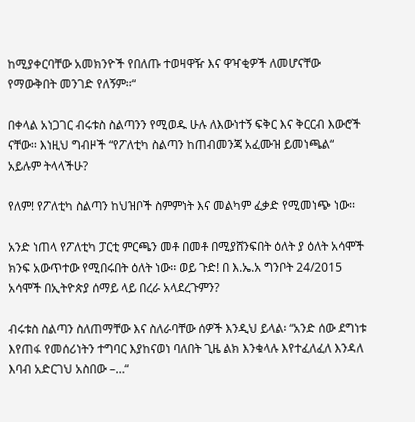ከሚያቀርባቸው አመክንዮች የበለጡ ተወዛዋዥ እና ዋዣቂዎች ለመሆናቸው የማውቅበት መንገድ የለኝም፡፡“

በቀላል አነጋገር ብሩቱስ ስልጣንን የሚወዱ ሁሉ ለእውነተኝ ፍቅር እና ቅርርብ እውሮች ናቸው፡፡ እነዚህ ግብዞች “የፖለቲካ ስልጣን ከጠብመንጃ አፈሙዝ ይመነጫል“ አይሉም ትላላችሁ?

የለም! የፖለቲካ ስልጣን ከህዝቦች ስምምነት እና መልካም ፈቃድ የሚመነጭ ነው፡፡

አንድ ነጠላ የፖለቲካ ፓርቲ ምርጫን መቶ በመቶ በሚያሸንፍበት ዕለት ያ ዕለት አሳሞች ክንፍ አውጥተው የሚበሩበት ዕለት ነው፡፡ ወይ ጉድ! በ እ.ኤ.አ ግንቦት 24/2015 አሳሞች በኢትዮጵያ ሰማይ ላይ በረራ አላደረጉምን?

ብሩቱስ ስልጣን ስለጠማቸው እና ስለራባቸው ሰዎች እንዲህ ይላል፡ “አንድ ሰው ደግነቱ እየጠፋ የመሰሪነትን ተግባር እያከናወነ ባለበት ጊዜ ልክ እንቁላሉ እየተፈለፈለ እንዳለ እባብ አድርገህ አስበው –…“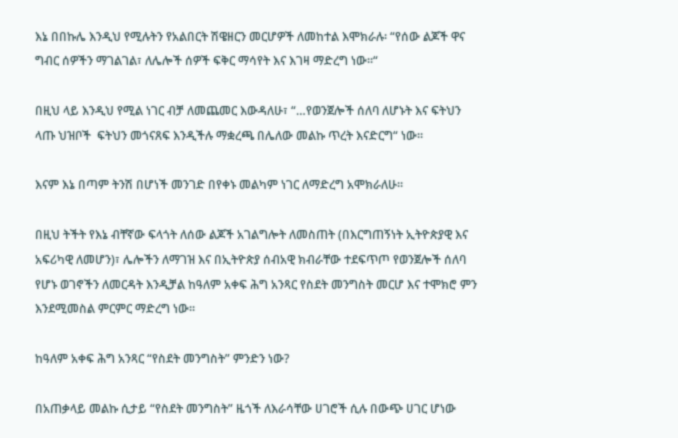እኔ በበኩሌ እንዲህ የሚሉትን የአልበርት ሽዌዘርን መርሆዎች ለመከተል እሞክራሉ፡ “የሰው ልጆች ዋና ግብር ሰዎችን ማገልገል፣ ለሌሎች ሰዎች ፍቅር ማሳየት እና እገዛ ማድረግ ነው፡፡“

በዚህ ላይ እንዲህ የሚል ነገር ብቻ ለመጨመር እውዳለሁ፣ “…የወንጀሎች ሰለባ ለሆኑት እና ፍትህን ላጡ ህዝቦች  ፍትህን መጎናጸፍ እንዲችሉ ማቋረጫ በሌለው መልኩ ጥረት እናድርግ“ ነው።

እናም እኔ በጣም ትንሽ በሆነች መንገድ በየቀኑ መልካም ነገር ለማድረግ አሞክራለሁ።

በዚህ ትችት የእኔ ብቸኛው ፍላጎት ለሰው ልጆች አገልግሎት ለመስጠት (በእርግጠኝነት ኢትዮጵያዊ እና አፍሪካዊ ለመሆን)፣ ሌሎችን ለማገዝ እና በኢትዮጵያ ሰብአዊ ክብራቸው ተደፍጥጦ የወንጀሎች ሰለባ የሆኑ ወገኖችን ለመርዳት እንዲቻል ከዓለም አቀፍ ሕግ አንጻር የስደት መንግስት መርሆ እና ተሞክሮ ምን እንደሚመስል ምርምር ማድረግ ነው፡፡

ከዓለም አቀፍ ሕግ አንጻር “የስደት መንግስት” ምንድን ነው?

በአጠቃላይ መልኩ ሲታይ “የስደት መንግስት” ዜጎች ለእራሳቸው ሀገሮች ሲሉ በውጭ ሀገር ሆነው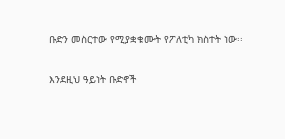ቡድን መስርተው የሚያቋቁሙት የፖለቲካ ክስተት ነው፡፡

እንደዚህ ዓይነት ቡድኖች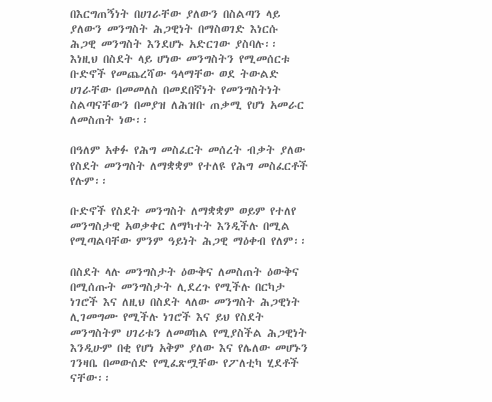በእርግጠኝነት በሀገራቸው ያለውን በስልጣን ላይ ያለውን መንግስት ሕጋዊነት በማስወገድ እነርሱ ሕጋዊ መንግስት እንደሆኑ አድርገው ያስባሉ፡፡ እነዚህ በስደት ላይ ሆነው መንግስትን የሚመሰርቱ ቡድኖች የመጨረሻው ዓላማቸው ወደ ትውልድ ሀገራቸው በመመለስ በመደበኛነት የመንግስትነት ስልጣናቸውን በመያዝ ለሕዝቡ ጠቃሚ የሆነ አመራር ለመስጠት ነው፡፡

በዓለም አቀፉ የሕግ መስፈርት መሰረት ብቃት ያለው የስደት መንግስት ለማቋቋም የተለዩ የሕግ መስፈርቶች የሉም፡፡

ቡድኖች የስደት መንግስት ለማቋቋም ወይም የተለየ መንግስታዊ አወቃቀር ለማካተት እንዲችሉ በሚል የሚጣልባቸው ምንም ዓይነት ሕጋዊ ማዕቀብ የለም፡፡

በስደት ላሉ መንግስታት ዕውቅና ለመስጠት ዕውቅና በሚሰጡት መንግስታት ሊደረጉ የሚችሉ በርካታ ነገሮች እና ለዚህ በስደት ላለው መንግስት ሕጋዊነት ሊገመግሙ የሚችሉ ነገሮች እና ይህ የስደት መንግስትም ሀገሪቱን ለመወከል የሚያስችል ሕጋዊነት እንዲሁም በቂ የሆነ አቅም ያለው እና የሌለው መሆኑን ገንዛቤ በመውሰድ የሚፈጽሟቸው የፖለቲካ ሂደቶች ናቸው፡፡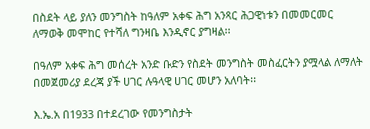በስደት ላይ ያለን መንግስት ከዓለም አቀፍ ሕግ አንጻር ሕጋዊነቱን በመመርመር ለማወቅ መሞከር የተሻለ ግንዛቤ እንዲኖር ያግዛል፡፡

በዓለም አቀፍ ሕግ መሰረት አንድ ቡድን የስደት መንግስት መስፈርትን ያሟላል ለማለት በመጀመሪያ ደረጃ ያች ሀገር ሉዓላዊ ሀገር መሆን አለባት፡፡

እ.ኤ.አ በ1933 በተደረገው የመንግስታት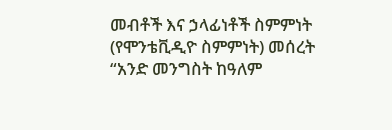መብቶች እና ኃላፊነቶች ስምምነት (የሞንቴቪዲዮ ስምምነት) መሰረት “አንድ መንግስት ከዓለም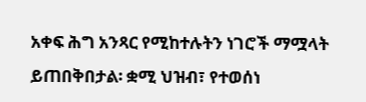አቀፍ ሕግ አንጻር የሚከተሉትን ነገሮች ማሟላት ይጠበቅበታል፡ ቋሚ ህዝብ፣ የተወሰነ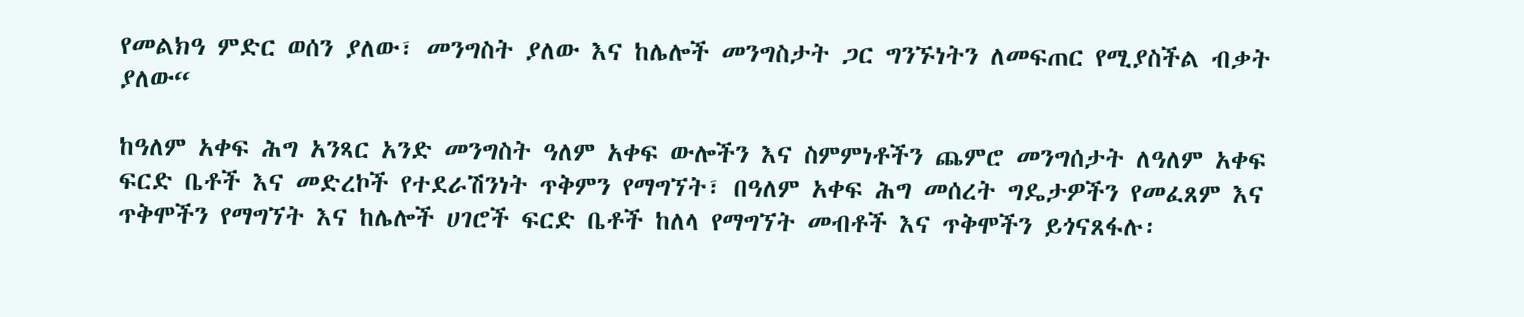የመልክዓ ምድር ወሰን ያለው፣ መንግስት ያለው እና ከሌሎች መንግስታት ጋር ግንኙነትን ለመፍጠር የሚያስችል ብቃት ያለው“

ከዓለም አቀፍ ሕግ አንጻር አንድ መንግስት ዓለም አቀፍ ውሎችን እና ስምምነቶችን ጨምሮ መንግሰታት ለዓለም አቀፍ ፍርድ ቤቶች እና መድረኮች የተደራሽንነት ጥቅምን የማግኘት፣ በዓለም አቀፍ ሕግ መሰረት ግዴታዎችን የመፈጸም እና ጥቅሞችን የማግኘት እና ከሌሎች ሀገሮች ፍርድ ቤቶች ከለላ የማግኘት መብቶች እና ጥቅሞችን ይጎናጸፋሉ፡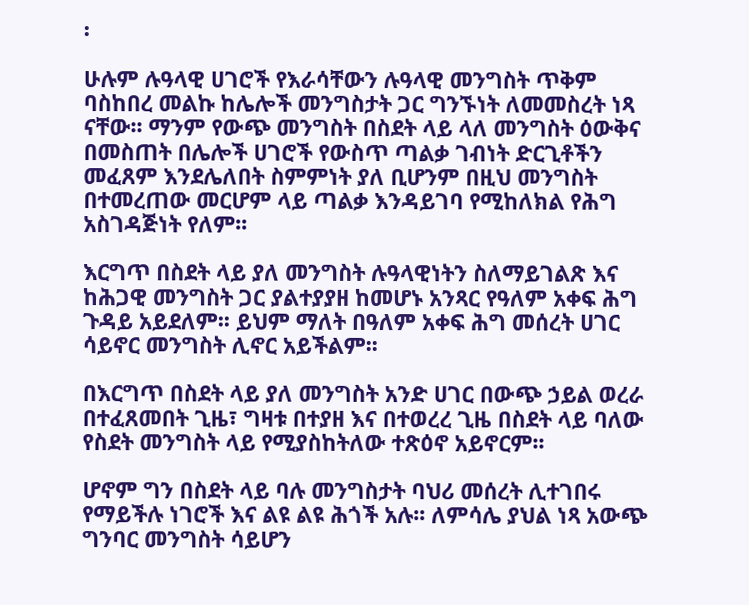፡

ሁሉም ሉዓላዊ ሀገሮች የእራሳቸውን ሉዓላዊ መንግስት ጥቅም ባስከበረ መልኩ ከሌሎች መንግስታት ጋር ግንኙነት ለመመስረት ነጻ ናቸው፡፡ ማንም የውጭ መንግስት በስደት ላይ ላለ መንግስት ዕውቅና በመስጠት በሌሎች ሀገሮች የውስጥ ጣልቃ ገብነት ድርጊቶችን መፈጸም እንደሌለበት ስምምነት ያለ ቢሆንም በዚህ መንግስት በተመረጠው መርሆም ላይ ጣልቃ እንዳይገባ የሚከለክል የሕግ አስገዳጅነት የለም፡፡

እርግጥ በስደት ላይ ያለ መንግስት ሉዓላዊነትን ስለማይገልጽ እና ከሕጋዊ መንግስት ጋር ያልተያያዘ ከመሆኑ አንጻር የዓለም አቀፍ ሕግ ጉዳይ አይደለም፡፡ ይህም ማለት በዓለም አቀፍ ሕግ መሰረት ሀገር ሳይኖር መንግስት ሊኖር አይችልም፡፡

በእርግጥ በስደት ላይ ያለ መንግስት አንድ ሀገር በውጭ ኃይል ወረራ በተፈጸመበት ጊዜ፣ ግዛቱ በተያዘ እና በተወረረ ጊዜ በስደት ላይ ባለው የስደት መንግስት ላይ የሚያስከትለው ተጽዕኖ አይኖርም፡፡

ሆኖም ግን በስደት ላይ ባሉ መንግስታት ባህሪ መሰረት ሊተገበሩ የማይችሉ ነገሮች እና ልዩ ልዩ ሕጎች አሉ፡፡ ለምሳሌ ያህል ነጻ አውጭ ግንባር መንግስት ሳይሆን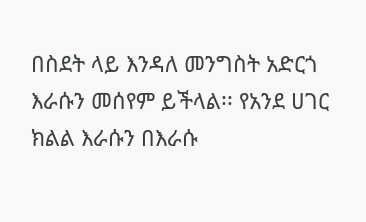በስደት ላይ እንዳለ መንግስት አድርጎ እራሱን መሰየም ይችላል፡፡ የአንደ ሀገር ክልል እራሱን በእራሱ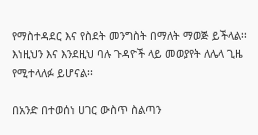የማስተዳደር እና የስደት መንግስት በማለት ማወጅ ይችላል፡፡ እነዚህን እና እንደዚህ ባሉ ጉዳዮች ላይ መወያየት ለሌላ ጊዜ የሚተላለፉ ይሆናል፡፡

በአንድ በተወሰነ ሀገር ውስጥ ስልጣን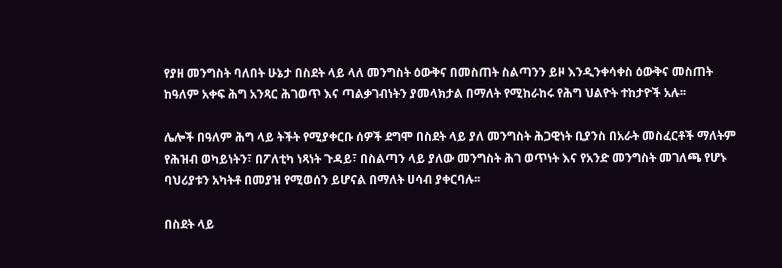የያዘ መንግስት ባለበት ሁኔታ በስደት ላይ ላለ መንግስት ዕውቅና በመስጠት ስልጣንን ይዞ እንዲንቀሳቀስ ዕውቅና መስጠት ከዓለም አቀፍ ሕግ አንጻር ሕገወጥ እና ጣልቃገብነትን ያመላክታል በማለት የሚከራከሩ የሕግ ህልዮት ተከታዮች አሉ፡፡

ሌሎች በዓለም ሕግ ላይ ትችት የሚያቀርቡ ሰዎች ደግሞ በስደት ላይ ያለ መንግስት ሕጋዊነት ቢያንስ በአራት መስፈርቶች ማለትም የሕዝብ ወካይነትን፣ በፖለቲካ ነጻነት ጉዳይ፣ በስልጣን ላይ ያለው መንግስት ሕገ ወጥነት እና የአንድ መንግስት መገለጫ የሆኑ ባህሪያቱን አካትቶ በመያዝ የሚወሰን ይሆናል በማለት ሀሳብ ያቀርባሉ፡፡

በስደት ላይ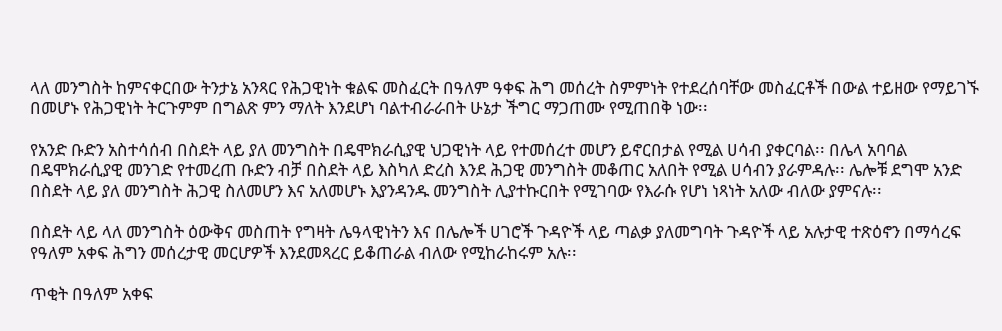ላለ መንግስት ከምናቀርበው ትንታኔ አንጻር የሕጋዊነት ቁልፍ መስፈርት በዓለም ዓቀፍ ሕግ መሰረት ስምምነት የተደረሰባቸው መስፈርቶች በውል ተይዘው የማይገኙ በመሆኑ የሕጋዊነት ትርጉምም በግልጽ ምን ማለት እንደሆነ ባልተብራራበት ሁኔታ ችግር ማጋጠሙ የሚጠበቅ ነው፡፡

የአንድ ቡድን አስተሳሰብ በስደት ላይ ያለ መንግስት በዴሞክራሲያዊ ህጋዊነት ላይ የተመሰረተ መሆን ይኖርበታል የሚል ሀሳብ ያቀርባል፡፡ በሌላ አባባል በዴሞክራሲያዊ መንገድ የተመረጠ ቡድን ብቻ በስደት ላይ እስካለ ድረስ እንደ ሕጋዊ መንግስት መቆጠር አለበት የሚል ሀሳብን ያራምዳሉ፡፡ ሌሎቹ ደግሞ አንድ በስደት ላይ ያለ መንግስት ሕጋዊ ስለመሆን እና አለመሆኑ እያንዳንዱ መንግስት ሊያተኩርበት የሚገባው የእራሱ የሆነ ነጻነት አለው ብለው ያምናሉ፡፡

በስደት ላይ ላለ መንግስት ዕውቅና መስጠት የግዛት ሌዓላዊነትን እና በሌሎች ሀገሮች ጉዳዮች ላይ ጣልቃ ያለመግባት ጉዳዮች ላይ አሉታዊ ተጽዕኖን በማሳረፍ  የዓለም አቀፍ ሕግን መሰረታዊ መርሆዎች እንደመጻረር ይቆጠራል ብለው የሚከራከሩም አሉ፡፡

ጥቂት በዓለም አቀፍ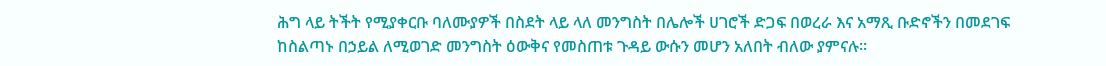ሕግ ላይ ትችት የሚያቀርቡ ባለሙያዎች በስደት ላይ ላለ መንግስት በሌሎች ሀገሮች ድጋፍ በወረራ እና አማጺ ቡድኖችን በመደገፍ ከስልጣኑ በኃይል ለሚወገድ መንግስት ዕውቅና የመስጠቱ ጉዳይ ውሱን መሆን አለበት ብለው ያምናሉ፡፡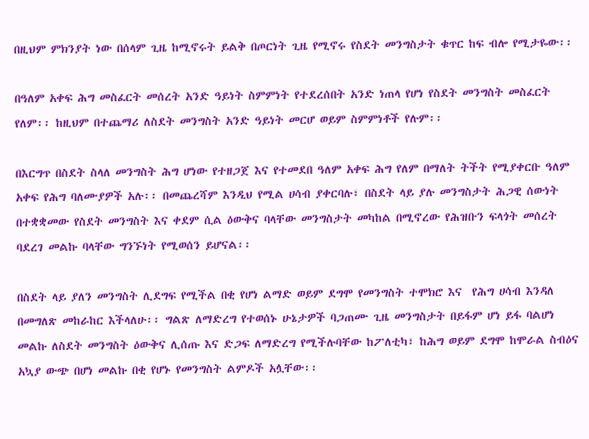በዚህም ምክንያት ነው በሰላም ጊዜ ከሚኖሩት ይልቅ በጦርነት ጊዜ የሚኖሩ የስደት መንግስታት ቁጥር ከፍ ብሎ የሚታዬው፡፡

በዓለም አቀፍ ሕግ መስፈርት መሰረት አንድ ዓይነት ስምምነት የተደረሰበት አንድ ነጠላ የሆነ የስደት መንግስት መስፈርት የለም፡፡ ከዚህም በተጨማሪ ለስደት መንግስት አንድ ዓይነት መርሆ ወይም ስምምነቶች የሉም፡፡

በእርግጥ በስደት ስላለ መንግስት ሕግ ሆነው የተዘጋጀ እና የተመደበ ዓለም አቀፍ ሕግ የለም በማለት ትችት የሚያቀርቡ ዓለም አቀፍ የሕግ ባለሙያዎች አሉ፡፡ በመጨረሻም እንዲህ የሚል ሀሳብ ያቀርባሉ፣ በስደት ላይ ያሉ መንግስታት ሕጋዊ ሰውነት በተቋቋመው የስደት መንግስት እና ቀደም ሲል ዕውቅና ባላቸው መንግስታት መካከል በሚኖረው የሕዝቡን ፍላጎት መሰረት ባደረገ መልኩ ባላቸው ግንኙነት የሚወሰን ይሆናል፡፡

በስደት ላይ ያለን መንግስት ሊደግፍ የሚችል በቂ የሆነ ልማድ ወይም ደግሞ የመንግስት ተሞክሮ እና  የሕግ ሀሳብ እንዳለ በመግለጽ መከራከር እችላለሁ፡፡ ግልጽ ለማድረግ የተወሰኑ ሁኔታዎች ባጋጠሙ ጊዜ መንግስታት በይፋም ሆነ ይፋ ባልሆነ መልኩ ለስደት መንግስት ዕውቅና ሊሰጡ እና ድጋፍ ለማድረግ የሚችሉባቸው ከፖለቲካ፣ ከሕግ ወይም ደግሞ ከሞራል ስብዕና አኳያ ውጭ በሆነ መልኩ በቂ የሆኑ የመንግስት ልምዶች አሏቸው፡፡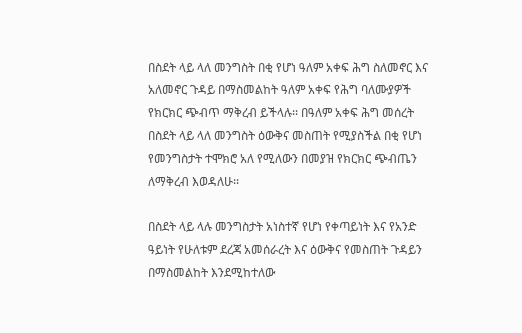በስደት ላይ ላለ መንግስት በቂ የሆነ ዓለም አቀፍ ሕግ ስለመኖር እና አለመኖር ጉዳይ በማስመልከት ዓለም አቀፍ የሕግ ባለሙያዎች የክርክር ጭብጥ ማቅረብ ይችላሉ፡፡ በዓለም አቀፍ ሕግ መሰረት በስደት ላይ ላለ መንግስት ዕውቅና መስጠት የሚያስችል በቂ የሆነ የመንግስታት ተሞክሮ አለ የሚለውን በመያዝ የክርክር ጭብጤን ለማቅረብ እወዳለሁ፡፡

በስደት ላይ ላሉ መንግስታት አነስተኛ የሆነ የቀጣይነት እና የአንድ ዓይነት የሁለቱም ደረጃ አመሰራረት እና ዕውቅና የመስጠት ጉዳይን በማስመልከት እንደሚከተለው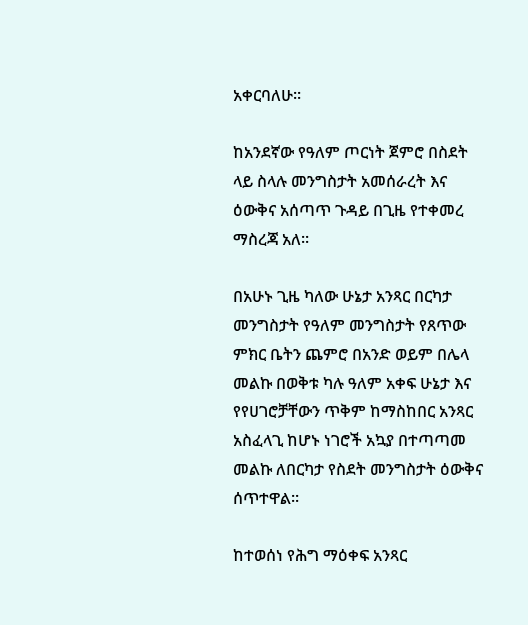አቀርባለሁ፡፡

ከአንደኛው የዓለም ጦርነት ጀምሮ በስደት ላይ ስላሉ መንግስታት አመሰራረት እና ዕውቅና አሰጣጥ ጉዳይ በጊዜ የተቀመረ ማስረጃ አለ፡፡

በአሁኑ ጊዜ ካለው ሁኔታ አንጻር በርካታ መንግስታት የዓለም መንግስታት የጸጥው ምክር ቤትን ጨምሮ በአንድ ወይም በሌላ መልኩ በወቅቱ ካሉ ዓለም አቀፍ ሁኔታ እና የየሀገሮቻቸውን ጥቅም ከማስከበር አንጻር አስፈላጊ ከሆኑ ነገሮች አኳያ በተጣጣመ መልኩ ለበርካታ የስደት መንግስታት ዕውቅና ሰጥተዋል፡፡

ከተወሰነ የሕግ ማዕቀፍ አንጻር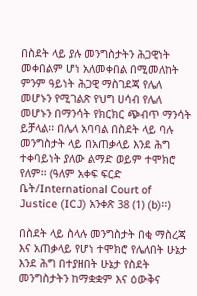በስደት ላይ ያሉ መንግስታትን ሕጋዊነት መቀበልም ሆነ አለመቀበል በሚመለከት ምንም ዓይነት ሕጋዊ ማስገደጃ የሌለ መሆኑን የሚገልጽ የህግ ሀሳብ የሌለ መሆኑን በማንሳት የክርክር ጭብጥ ማንሳት ይቻላል፡፡ በሌላ አባባል በስደት ላይ ባሉ መንግስታት ላይ በአጠቃላይ እንደ ሕግ ተቀባይነት ያለው ልማድ ወይም ተሞክሮ የለም፡፡ (ዓለም አቀፍ ፍርድ ቤት/International Court of Justice (ICJ) አንቀጽ 38 (1) (b)፡፡)

በስደት ላይ ስላሉ መንግስታት በቂ ማስረጃ እና አጠቃላይ የሆነ ተሞክሮ የሌለበት ሁኔታ እንደ ሕግ በተያዘበት ሁኔታ የስደት መንግስታትን ከማቋቋም እና ዕውቅና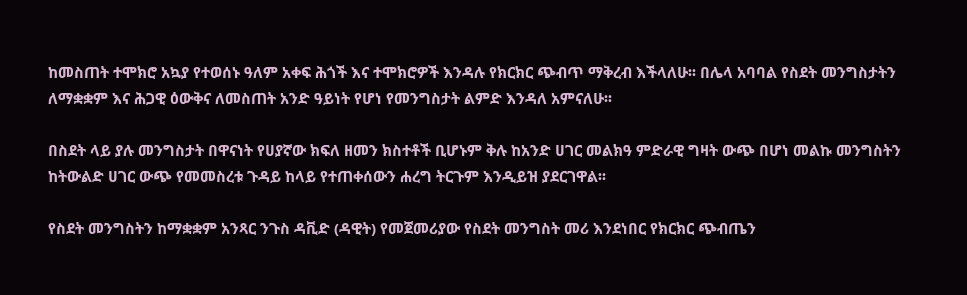ከመስጠት ተሞክሮ አኳያ የተወሰኑ ዓለም አቀፍ ሕጎች እና ተሞክሮዎች እንዳሉ የክርክር ጭብጥ ማቅረብ እችላለሁ፡፡ በሌላ አባባል የስደት መንግስታትን ለማቋቋም እና ሕጋዊ ዕውቅና ለመስጠት አንድ ዓይነት የሆነ የመንግስታት ልምድ እንዳለ አምናለሁ፡፡

በስደት ላይ ያሉ መንግስታት በዋናነት የሀያኛው ክፍለ ዘመን ክስተቶች ቢሆኑም ቅሉ ከአንድ ሀገር መልክዓ ምድራዊ ግዛት ውጭ በሆነ መልኩ መንግስትን ከትውልድ ሀገር ውጭ የመመስረቱ ጉዳይ ከላይ የተጠቀሰውን ሐረግ ትርጉም እንዲይዝ ያደርገዋል፡፡

የስደት መንግስትን ከማቋቋም አንጻር ንጉስ ዳቪድ (ዳዊት) የመጀመሪያው የስደት መንግስት መሪ እንደነበር የክርክር ጭብጤን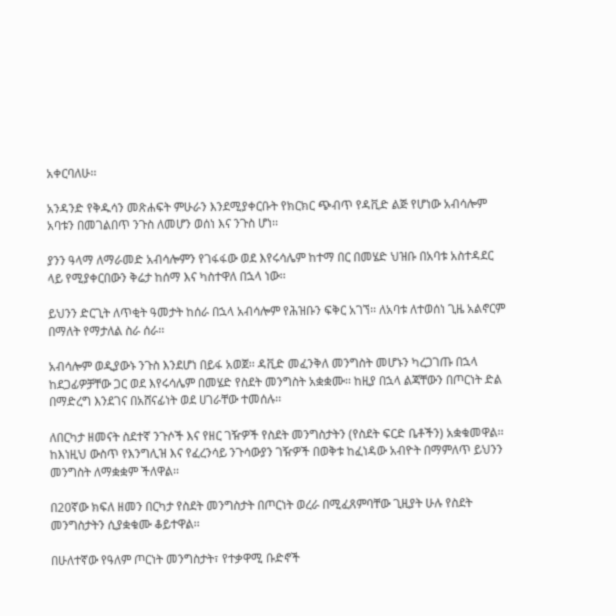አቀርባለሁ፡፡

አንዳንድ የቅዱሳን መጽሐፍት ምሁራን እንደሚያቀርቡት የክርክር ጭብጥ የዳቪድ ልጅ የሆነው አብሳሎም አባቱን በመገልበጥ ንጉስ ለመሆን ወሰነ እና ንጉስ ሆነ፡፡

ያንን ዓላማ ለማራመድ አብሳሎምን የገፋፋው ወደ እየሩሳሌም ከተማ በር በመሄድ ህዝቡ በአባቱ አስተዳደር ላይ የሚያቀርበውን ቅሬታ ከሰማ እና ካስተዋለ በኋላ ነው፡፡

ይህንን ድርጊት ለጥቂት ዓመታት ከሰራ በኋላ አብሳሎም የሕዝቡን ፍቅር አገኘ፡፡ ለአባቱ ለተወሰነ ጊዜ አልኖርም በማለት የማታለል ስራ ሰራ፡፡

አብሳሎም ወዲያውኑ ንጉስ እንደሆነ በይፋ አወጀ፡፡ ዳቪድ መፈንቅለ መንግስት መሆኑን ካረጋገጡ በኋላ ከደጋፊዎቻቸው ጋር ወደ እየሩሳሌም በመሄድ የስደት መንግስት አቋቋሙ፡፡ ከዚያ በኋላ ልጃቸውን በጦርነት ድል በማድረግ እንደገና በአሸናፊነት ወደ ሀገራቸው ተመሰሉ፡፡

ለበርካታ ዘመናት ስደተኛ ንጉሶች እና የዘር ገዥዎች የስደት መንግስታትን (የስደት ፍርድ ቤቶችን) አቋቁመዋል፡፡ ከእነዚህ ውስጥ የእንግሊዝ እና የፈረንሳይ ንጉሳውያን ገዥዎች በወቅቱ ከፈነዳው አብዮት በማምለጥ ይህንን መንግስት ለማቋቋም ችለዋል፡፡

በ20ኛው ክፍለ ዘመን በርካታ የስደት መንግስታት በጦርነት ወረራ በሚፈጸምባቸው ጊዚያት ሁሉ የስደት መንግስታትን ሲያቋቁሙ ቆይተዋል፡፡

በሁለተኛው የዓለም ጦርነት መንግስታት፣ የተቃዋሚ ቡድኖች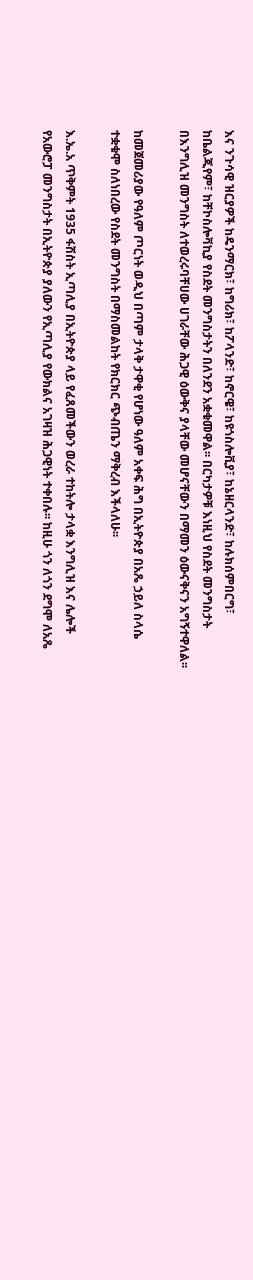እና ንጉሳዊ ዝርያዎች ከዴንማርክ፣ ከግሪክ፣ ከፖላንድ፣ ከኖርዌ፣ ከዩጎስሎቪያ፣ ከኔዘርላንድ፣ ከሉክሰምበርግ፣ ከቤልጂየም፣ ከቸኮስሎቫኪያ የስደት መንግስታትን በለንደን አቋቁመዋል፡፡ በርካታዎቹ እነዚህ የስደት መንግስታት በእንግሊዝ መንግስት ለተወረሩባቸሀው ሀገራቸው ሕጋዊ ዕውቅና ያላቸው መሆናቸውን በማመን ዕውናቅናን አግኝተዋለል፡፡

ከመጀመሪያው የዓለም ጦርነት ወዲህ በጣም ታላቅ ታዋቂ የሆነው ዓለም አቀፍ ሕግ በኢትዮጵያ በአጼ ኃይለ ስላሴ ተቋቁሞ ስለነበረው የስደት መንግስት በማስመልከት የክርክር ጭብጤን ማቅረብ እችላለሁ፡፡

እ.ኤ.አ ጥቅምት 1935 ፋሽስት ኢጣሊያ በኢትዮጵያ ላይ የፈጸመችውን ወረራ ተከትሎ ታላቋ እንግሊዝ እና ሌሎች የአውሮፓ መንግስታት በኢትዮጵያ ያለውን የኢጣሊያ የውክልና አገዛዝ ሕጋዊነት ተቀበሉ፡፡ ከዚሁ ጎን ለጎን ደግሞ ለአጼ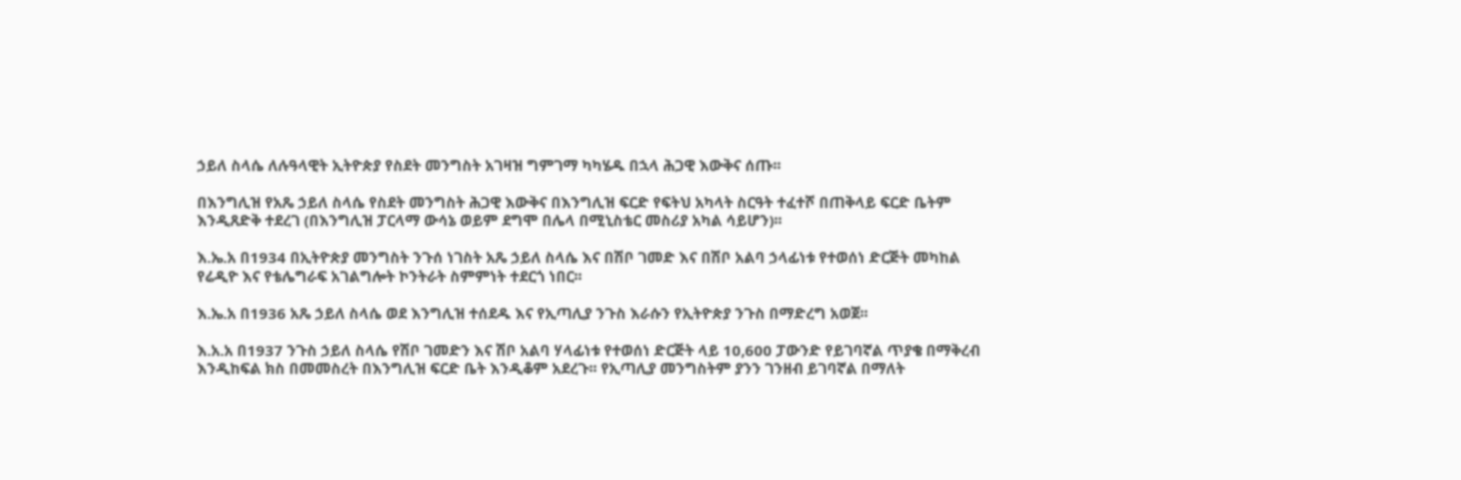ኃይለ ስላሴ ለሉዓላዊት ኢትዮጵያ የስደት መንግስት አገዛዝ ግምገማ ካካሄዱ በኋላ ሕጋዊ እውቅና ሰጡ፡፡

በእንግሊዝ የአጼ ኃይለ ስላሴ የስደት መንግስት ሕጋዊ እውቅና በእንግሊዝ ፍርድ የፍትህ አካላት ስርዓት ተፈተሾ በጠቅላይ ፍርድ ቤትም እንዲጸድቅ ተደረገ (በእንግሊዝ ፓርላማ ውሳኔ ወይም ደግሞ በሌላ በሚኒስቴር መስሪያ አካል ሳይሆን)፡፡

እ.ኤ.አ በ1934 በኢትዮጵያ መንግስት ንጉሰ ነገስት አጼ ኃይለ ስላሴ እና በሽቦ ገመድ እና በሽቦ አልባ ኃላፊነቱ የተወሰነ ድርጅት መካከል የሬዲዮ እና የቴሌግራፍ አገልግሎት ኮንትራት ስምምነት ተደርጎ ነበር፡፡

እ.ኤ.አ በ1936 አጼ ኃይለ ስላሴ ወደ እንግሊዝ ተሰደዱ እና የኢጣሊያ ንጉስ እራሱን የኢትዮጵያ ንጉስ በማድረግ አወጀ፡፡

እ.አ.አ በ1937 ንጉስ ኃይለ ስላሴ የሽቦ ገመድን እና ሽቦ አልባ ሃላፊነቱ የተወሰነ ድርጅት ላይ 10,600 ፓውንድ የይገባኛል ጥያቄ በማቅረብ እንዲከፍል ክስ በመመስረት በእንግሊዝ ፍርድ ቤት እንዲቆም አደረጉ፡፡ የኢጣሊያ መንግስትም ያንን ገንዘብ ይገባኛል በማለት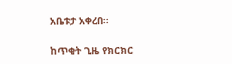አቤቱታ አቀረበ፡፡

ከጥቂት ጊዜ የክርክር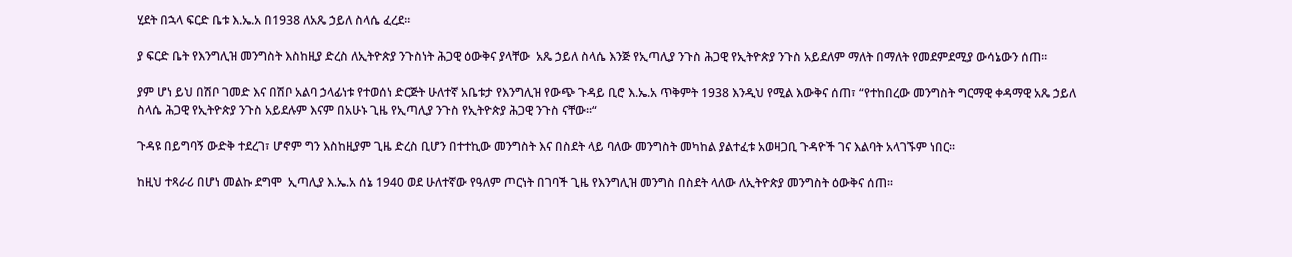ሂደት በኋላ ፍርድ ቤቱ እ.ኤ.አ በ1938 ለአጼ ኃይለ ስላሴ ፈረደ፡፡

ያ ፍርድ ቤት የእንግሊዝ መንግስት እስከዚያ ድረስ ለኢትዮጵያ ንጉስነት ሕጋዊ ዕውቅና ያላቸው  አጼ ኃይለ ስላሴ እንጅ የኢጣሊያ ንጉስ ሕጋዊ የኢትዮጵያ ንጉስ አይደለም ማለት በማለት የመደምደሚያ ውሳኔውን ሰጠ፡፡

ያም ሆነ ይህ በሽቦ ገመድ እና በሽቦ አልባ ኃላፊነቱ የተወሰነ ድርጅት ሁለተኛ አቤቱታ የእንግሊዝ የውጭ ጉዳይ ቢሮ እ.ኤ.አ ጥቅምት 1938 እንዲህ የሚል እውቅና ሰጠ፣ “የተከበረው መንግስት ግርማዊ ቀዳማዊ አጼ ኃይለ ስላሴ ሕጋዊ የኢትዮጵያ ንጉስ አይደሉም እናም በአሁኑ ጊዜ የኢጣሊያ ንጉስ የኢትዮጵያ ሕጋዊ ንጉስ ናቸው፡፡“

ጉዳዩ በይግባኝ ውድቅ ተደረገ፣ ሆኖም ግን እስከዚያም ጊዜ ድረስ ቢሆን በተተኪው መንግስት እና በስደት ላይ ባለው መንግስት መካከል ያልተፈቱ አወዛጋቢ ጉዳዮች ገና እልባት አላገኙም ነበር፡፡

ከዚህ ተጻራሪ በሆነ መልኩ ደግሞ  ኢጣሊያ እ.ኤ.አ ሰኔ 1940 ወደ ሁለተኛው የዓለም ጦርነት በገባች ጊዜ የእንግሊዝ መንግስ በስደት ላለው ለኢትዮጵያ መንግስት ዕውቅና ሰጠ፡፡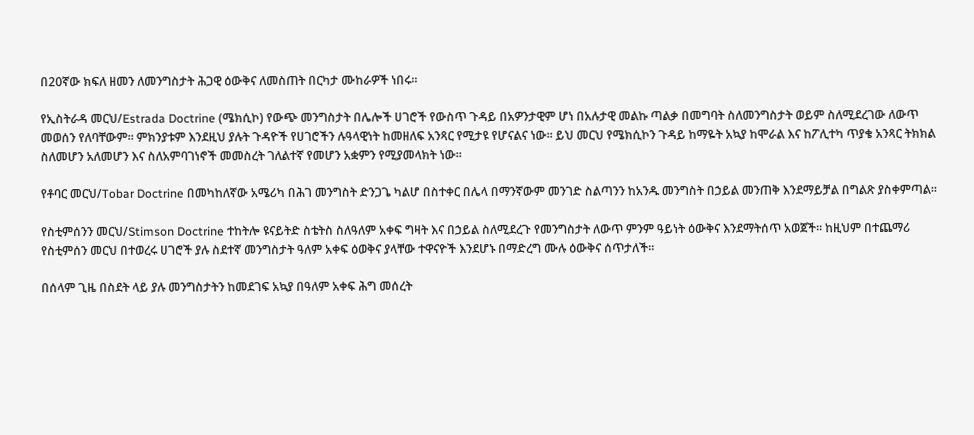በ20ኛው ክፍለ ዘመን ለመንግስታት ሕጋዊ ዕውቅና ለመስጠት በርካታ ሙከራዎች ነበሩ፡፡

የኢስትራዳ መርህ/Estrada Doctrine (ሜክሲኮ) የውጭ መንግስታት በሌሎች ሀገሮች የውስጥ ጉዳይ በአዎንታዊም ሆነ በአሉታዊ መልኩ ጣልቃ በመግባት ስለመንግስታት ወይም ስለሚደረገው ለውጥ መወሰን የለባቸውም፡፡ ምክንያቱም እንደዚህ ያሉት ጉዳዮች የሀገሮችን ሉዓላዊነት ከመዘለፍ አንጻር የሚታዩ የሆናልና ነው፡፡ ይህ መርህ የሜክሲኮን ጉዳይ ከማዬት አኳያ ከሞራል እና ከፖሊተካ ጥያቄ አንጻር ትክክል ስለመሆን አለመሆን እና ስለአምባገነኖች መመስረት ገለልተኛ የመሆን አቋምን የሚያመላክት ነው፡፡

የቶባር መርህ/Tobar Doctrine በመካከለኛው አሜሪካ በሕገ መንግስት ድንጋጌ ካልሆ በስተቀር በሌላ በማንኛውም መንገድ ስልጣንን ከአንዱ መንግስት በኃይል መንጠቅ እንደማይቻል በግልጽ ያስቀምጣል፡፡

የስቲምሰንን መርህ/Stimson Doctrine ተከትሎ ዩናይትድ ስቴትስ ስለዓለም አቀፍ ግዛት እና በኃይል ስለሚደረጉ የመንግስታት ለውጥ ምንም ዓይነት ዕውቅና እንደማትሰጥ አወጀች፡፡ ከዚህም በተጨማሪ የስቲምሰን መርህ በተወረሩ ሀገሮች ያሉ ስደተኛ መንግስታት ዓለም አቀፍ ዕወቅና ያላቸው ተዋናዮች እንደሆኑ በማድረግ ሙሉ ዕውቅና ሰጥታለች፡፡

በሰላም ጊዜ በስደት ላይ ያሉ መንግስታትን ከመደገፍ አኳያ በዓለም አቀፍ ሕግ መሰረት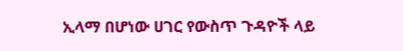ኢላማ በሆነው ሀገር የውስጥ ጉዳዮች ላይ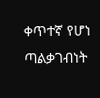ቀጥተኛ የሆነ ጣልቃገብነት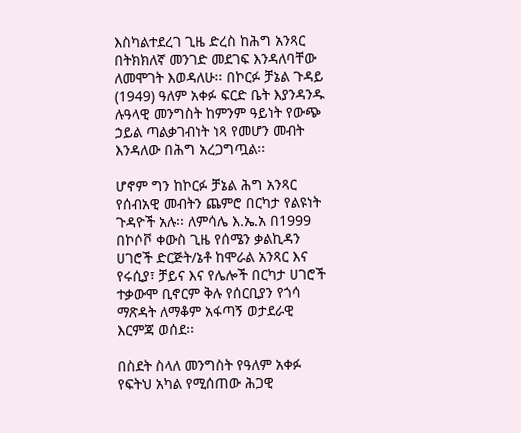እስካልተደረገ ጊዜ ድረስ ከሕግ አንጻር በትክክለኛ መንገድ መደገፍ እንዳለባቸው ለመሞገት እወዳለሁ፡፡ በኮርፉ ቻኔል ጉዳይ (1949) ዓለም አቀፉ ፍርድ ቤት እያንዳንዱ ሉዓላዊ መንግስት ከምንም ዓይነት የውጭ ኃይል ጣልቃገብነት ነጻ የመሆን መብት እንዳለው በሕግ አረጋግጧል፡፡

ሆኖም ግን ከኮርፉ ቻኔል ሕግ አንጻር የሰብአዊ መብትን ጨምሮ በርካታ የልዩነት ጉዳዮች አሉ፡፡ ለምሳሌ እ.ኤ.አ በ1999 በኮሶቮ ቀውስ ጊዜ የሰሜን ቃልኪዳን ሀገሮች ድርጅት/ኔቶ ከሞራል አንጻር እና የሩሲያ፣ ቻይና እና የሌሎች በርካታ ሀገሮች ተቃውሞ ቢኖርም ቅሉ የሰርቢያን የጎሳ ማጽዳት ለማቆም አፋጣኝ ወታደራዊ እርምጃ ወሰደ፡፡

በስደት ስላለ መንግስት የዓለም አቀፉ የፍትህ አካል የሚሰጠው ሕጋዊ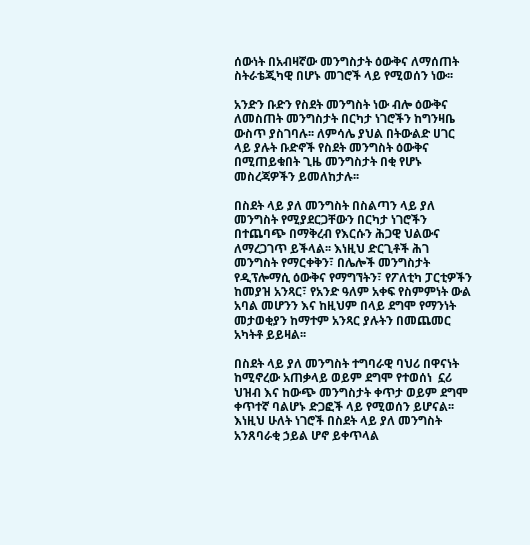ሰውነት በአብዛኛው መንግስታት ዕውቅና ለማሰጠት ስትራቴጂካዊ በሆኑ መገሮች ላይ የሚወሰን ነው፡፡

አንድን ቡድን የስደት መንግስት ነው ብሎ ዕውቅና ለመስጠት መንግስታት በርካታ ነገሮችን ከግንዛቤ ውስጥ ያስገባሉ፡፡ ለምሳሌ ያህል በትውልድ ሀገር ላይ ያሉት ቡድኖች የስደት መንግስት ዕውቅና በሚጠይቁበት ጊዜ መንግስታት በቂ የሆኑ መስረጃዎችን ይመለከታሉ፡፡

በስደት ላይ ያለ መንግስት በስልጣን ላይ ያለ መንግስት የሚያደርጋቸውን በርካታ ነገሮችን በተጨባጭ በማቅረብ የእርሱን ሕጋዊ ህልውና ለማረጋገጥ ይችላል፡፡ እነዚህ ድርጊቶች ሕገ መንግስት የማርቀቅን፣ በሌሎች መንግስታት የዲፕሎማሲ ዕውቅና የማግኘትን፣ የፖለቲካ ፓርቲዎችን ከመያዝ አንጻር፣ የአንድ ዓለም አቀፍ የስምምነት ውል አባል መሆንን እና ከዚህም በላይ ደግሞ የማንነት መታወቂያን ከማተም አንጻር ያሉትን በመጨመር አካትቶ ይይዛል፡፡

በስደት ላይ ያለ መንግስት ተግባራዊ ባህሪ በዋናነት ከሚኖረው አጠቃላይ ወይም ደግሞ የተወሰነ  ኗሪ  ህዝብ እና ከውጭ መንግስታት ቀጥታ ወይም ደግሞ ቀጥተኛ ባልሆኑ ድጋፎች ላይ የሚወሰን ይሆናል፡፡ እነዚህ ሁለት ነገሮች በስደት ላይ ያለ መንግስት አንጸባራቂ ኃይል ሆኖ ይቀጥላል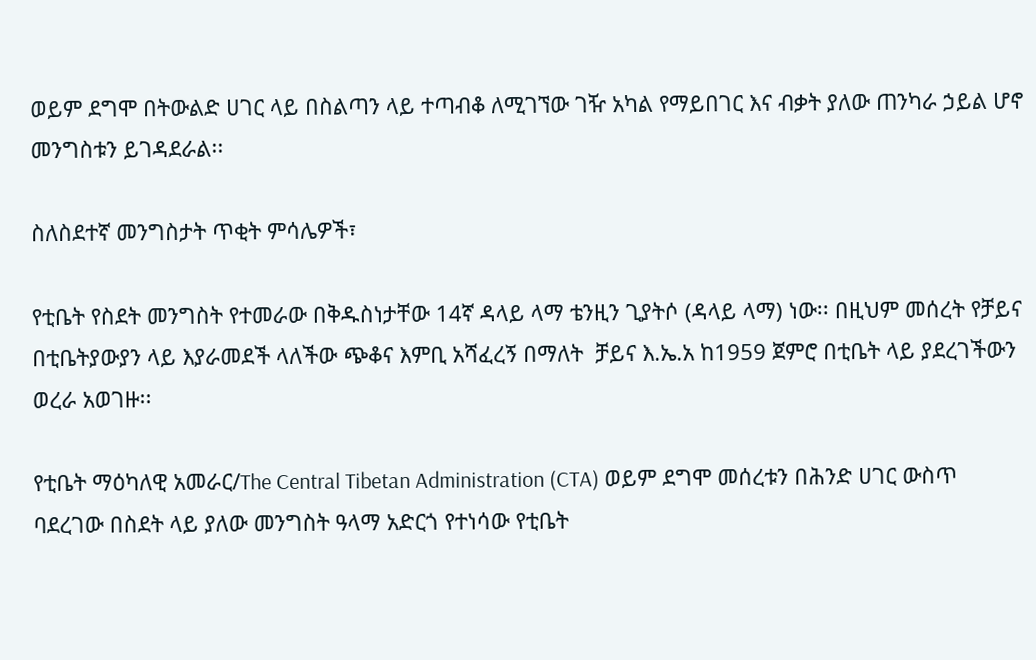ወይም ደግሞ በትውልድ ሀገር ላይ በስልጣን ላይ ተጣብቆ ለሚገኘው ገዥ አካል የማይበገር እና ብቃት ያለው ጠንካራ ኃይል ሆኖ መንግስቱን ይገዳደራል፡፡

ስለስደተኛ መንግስታት ጥቂት ምሳሌዎች፣

የቲቤት የስደት መንግስት የተመራው በቅዱስነታቸው 14ኛ ዳላይ ላማ ቴንዚን ጊያትሶ (ዳላይ ላማ) ነው፡፡ በዚህም መሰረት የቻይና በቲቤትያውያን ላይ እያራመደች ላለችው ጭቆና እምቢ አሻፈረኝ በማለት  ቻይና እ.ኤ.አ ከ1959 ጀምሮ በቲቤት ላይ ያደረገችውን ወረራ አወገዙ፡፡

የቲቤት ማዕካለዊ አመራር/The Central Tibetan Administration (CTA) ወይም ደግሞ መሰረቱን በሕንድ ሀገር ውስጥ ባደረገው በስደት ላይ ያለው መንግስት ዓላማ አድርጎ የተነሳው የቲቤት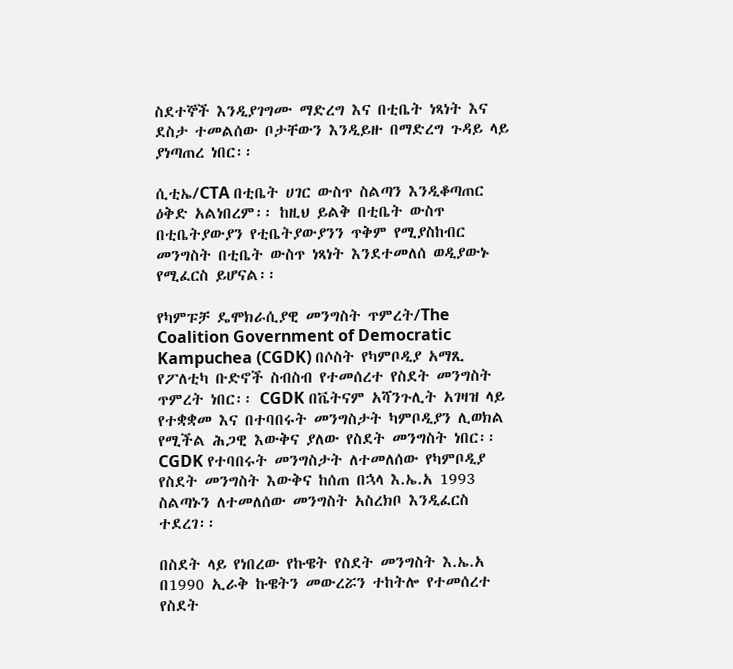ስደተኞች እንዲያገግሙ ማድረግ እና በቲቤት ነጻነት እና ደስታ ተመልሰው ቦታቸውን እንዲይዙ በማድረግ ጉዳይ ላይ ያነጣጠረ ነበር፡፡

ሲቲኤ/CTA በቲቤት ሀገር ውስጥ ስልጣን እንዲቆጣጠር ዕቅድ አልነበረም፡፡ ከዚህ ይልቅ በቲቤት ውስጥ በቲቤትያውያን የቲቤትያውያንን ጥቅም የሚያስከብር መንግስት በቲቤት ውስጥ ነጻነት እንደተመለሰ ወዲያውኑ የሚፈርስ ይሆናል፡፡

የካምፑቻ ዴሞክራሲያዊ መንግስት ጥምረት/The Coalition Government of Democratic Kampuchea (CGDK) በሶስት የካምቦዲያ አማጺ የፖለቲካ ቡድኖች ስብስብ የተመሰረተ የስደት መንግስት ጥምረት ነበር፡፡ CGDK በቬትናም አሻንጉሊት አገዛዝ ላይ የተቋቋመ እና በተባበሩት መንግስታት ካምቦዲያን ሊወክል የሚችል ሕጋዊ እውቅና ያለው የስደት መንግስት ነበር፡፡ CGDK የተባበሩት መንግስታት ለተመለሰው የካምቦዲያ የስደት መንግስት እውቅና ከሰጠ በኋላ እ.ኤ.አ 1993 ስልጣኑን ለተመለሰው መንግስት አስረክቦ እንዲፈርስ ተደረገ፡፡

በስደት ላይ የነበረው የኩዌት የስደት መንግስት እ.ኤ.አ በ1990 ኢራቅ ኩዌትን መውረሯን ተከትሎ የተመሰረተ የስደት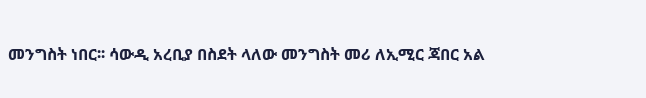መንግስት ነበር፡፡ ሳውዲ አረቢያ በስደት ላለው መንግስት መሪ ለኢሚር ጃበር አል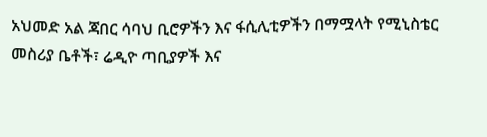አህመድ አል ጃበር ሳባህ ቢሮዎችን እና ፋሲሊቲዎችን በማሟላት የሚኒስቴር መስሪያ ቤቶች፣ ሬዲዮ ጣቢያዎች እና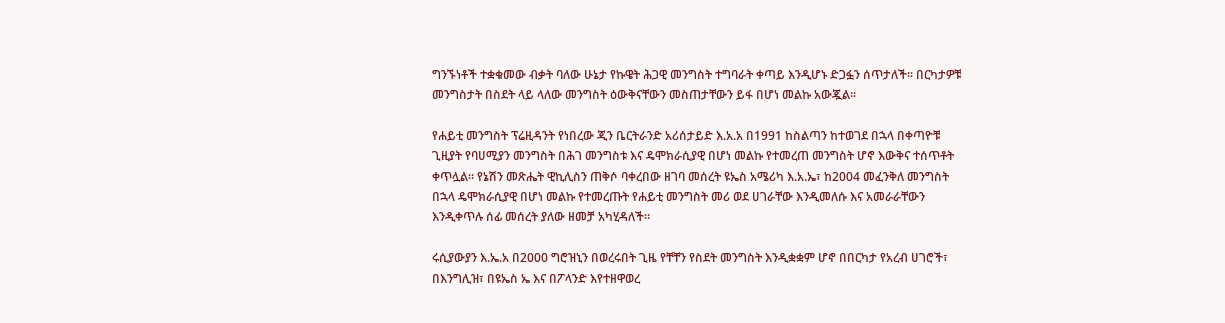ግንኙነቶች ተቋቁመው ብቃት ባለው ሁኔታ የኩዌት ሕጋዊ መንግስት ተግባራት ቀጣይ እንዲሆኑ ድጋፏን ሰጥታለች፡፡ በርካታዎቹ መንግስታት በስደት ላይ ላለው መንግስት ዕውቅናቸውን መስጠታቸውን ይፋ በሆነ መልኩ አውጇል፡፡

የሐይቲ መንግስት ፕሬዚዳንት የነበረው ጂን ቤርትራንድ አሪሰታይድ እ.አ.አ በ1991 ከስልጣን ከተወገደ በኋላ በቀጣዮቹ ጊዚያት የባሀሚያን መንግስት በሕገ መንግስቱ እና ዴሞክራሲያዊ በሆነ መልኩ የተመረጠ መንግስት ሆኖ እውቅና ተሰጥቶት ቀጥሏል፡፡ የኔሽን መጽሔት ዊኪሊስን ጠቅሶ ባቀረበው ዘገባ መሰረት ዩኤስ አሜሪካ እ.አ.ኤ፣ ከ2004 መፈንቅለ መንግስት በኋላ ዴሞክራሲያዊ በሆነ መልኩ የተመረጡት የሐይቲ መንግስት መሪ ወደ ሀገራቸው እንዲመለሱ እና አመራራቸውን እንዲቀጥሉ ሰፊ መሰረት ያለው ዘመቻ አካሂዳለች፡፡

ሩሲያውያን እ.ኤ.አ በ2000 ግሮዝኒን በወረሩበት ጊዜ የቸቸን የስደት መንግስት እንዲቋቋም ሆኖ በበርካታ የአረብ ሀገሮች፣ በእንግሊዝ፣ በዩኤስ ኤ እና በፖላንድ እየተዘዋወረ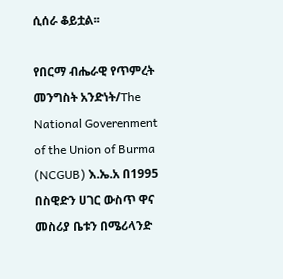ሲሰራ ቆይቷል፡፡

የበርማ ብሔራዊ የጥምረት መንግስት አንድነት/The National Goverenment of the Union of Burma (NCGUB) እ.ኤ.አ በ1995 በስዊድን ሀገር ውስጥ ዋና መስሪያ ቤቱን በሜሪላንድ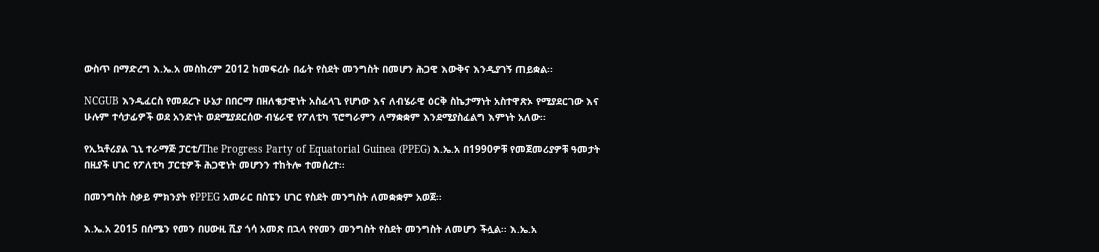ውስጥ በማድረግ እ.ኤ.አ መስከረም 2012 ከመፍረሱ በፊት የስደት መንግስት በመሆን ሕጋዊ እውቅና እንዲያገኝ ጠይቋል፡፡

NCGUB እንዲፈርስ የመደረጉ ሁኔታ በበርማ በዘለቄታዊነት አስፈላጊ የሆነው እና ለብሄራዊ ዕርቅ ስኬታማነት አስተዋጽኦ የሚያደርገው እና ሁሉም ተሳታፊዎች ወደ አንድነት ወደሚያደርሰው ብሄራዊ የፖለቲካ ፕሮግራምን ለማቋቋም እንደሚያስፈልግ እምነት አለው፡፡

የኢኳቶሪያል ጊኒ ተራማጅ ፓርቲ/The Progress Party of Equatorial Guinea (PPEG) እ.ኤ.አ በ1990ዎቹ የመጀመሪያዎቹ ዓመታት በዚያች ሀገር የፖለቲካ ፓርቲዎች ሕጋዊነት መሆንን ተከትሎ ተመሰረተ፡፡

በመንግስት ስቃይ ምክንያት የPPEG አመራር በስፔን ሀገር የስደት መንግስት ለመቋቋም አወጀ፡፡

እ.ኤ.አ 2015 በሰሜን የመን በሀውዚ ሺያ ጎሳ አመጽ በኋላ የየመን መንግስት የስደት መንግስት ለመሆን ችሏል፡፡ እ.ኤ.አ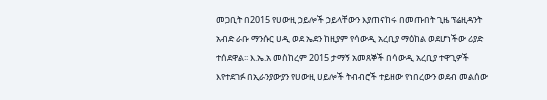መጋቢት በ2015 የሀውዚ ኃይሎች ኃይላቸውን እያጠናከሩ በመጡበት ጊዜ ፕሬዚዳንት አብድ ራቡ ማንሱር ሀዲ ወደ ኤደን ከዚያም የሳውዲ አረቢያ ማዕከል ወደሆነችው ሪያድ ተሰደዋል፡፡ እ.ኤ.አ መስከረም 2015 ታማኝ አመጸኞች በሳውዲ አረቢያ ተዋጊዎች እየተደገፉ በኢራንያውያን የሀውዚ ሀይሎች ትብብሮች ተይዘው የነበረውን ወደብ መልሰው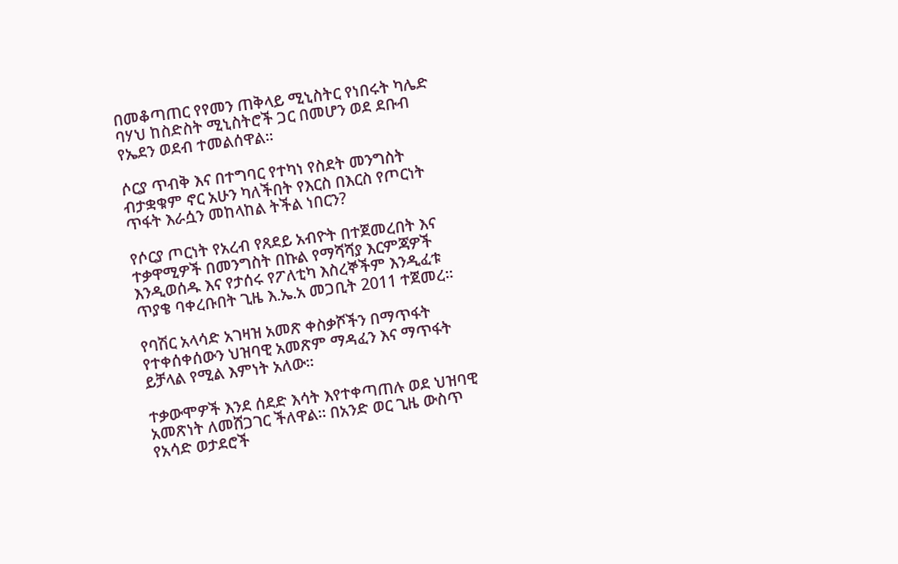በመቆጣጠር የየመን ጠቅላይ ሚኒስትር የነበሩት ካሌድ ባሃህ ከስድስት ሚኒስትሮች ጋር በመሆን ወደ ደቡብ የኤደን ወደብ ተመልሰዋል፡፡

ሶርያ ጥብቅ እና በተግባር የተካነ የስደት መንግስት ብታቋቁም ኖር አሁን ካለችበት የእርስ በእርስ የጦርነት ጥፋት እራሷን መከላከል ትችል ነበርን?

የሶርያ ጦርነት የአረብ የጸደይ አብዮት በተጀመረበት እና ተቃዋሚዎች በመንግስት በኩል የማሻሻያ እርምጃዎች እንዲወሰዱ እና የታሰሩ የፖለቲካ እስረኞችም እንዲፈቱ ጥያቄ ባቀረቡበት ጊዜ እ.ኤ.አ መጋቢት 2011 ተጀመረ፡፡

የባሽር አላሳድ አገዛዝ አመጽ ቀስቃሾችን በማጥፋት የተቀሰቀሰውን ህዝባዊ አመጽም ማዳፈን እና ማጥፋት ይቻላል የሚል እምነት አለው፡፡

ተቃውሞዎች እንደ ሰደድ እሳት እየተቀጣጠሉ ወደ ህዝባዊ አመጽነት ለመሸጋገር ችለዋል፡፡ በአንድ ወር ጊዜ ውስጥ የአሳድ ወታደሮች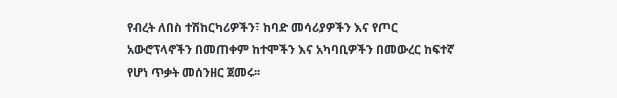የብረት ለበስ ተሽከርካሪዎችን፣ ከባድ መሳሪያዎችን እና የጦር አውሮፕላኖችን በመጠቀም ከተሞችን እና አካባቢዎችን በመውረር ከፍተኛ የሆነ ጥቃት መሰንዘር ጀመሩ፡፡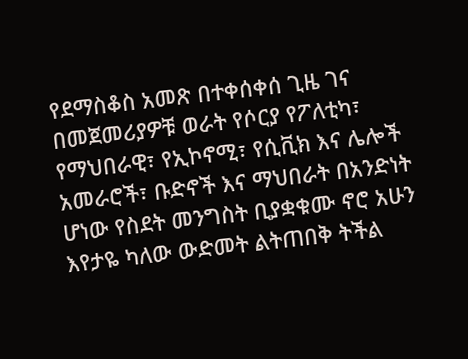የደማስቆስ አመጽ በተቀሰቀሰ ጊዜ ገና በመጀመሪያዎቹ ወራት የሶርያ የፖለቲካ፣ የማህበራዊ፣ የኢኮኖሚ፣ የሲቪክ እና ሌሎች አመራሮች፣ ቡድኖች እና ማህበራት በአንድነት ሆነው የስደት መንግስት ቢያቋቁሙ ኖሮ አሁን እየታዬ ካለው ውድመት ልትጠበቅ ትችል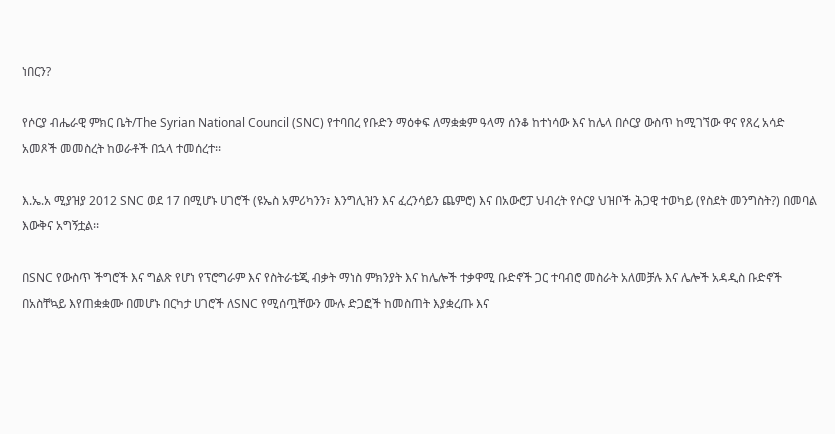ነበርን?

የሶርያ ብሔራዊ ምክር ቤት/The Syrian National Council (SNC) የተባበረ የቡድን ማዕቀፍ ለማቋቋም ዓላማ ሰንቆ ከተነሳው እና ከሌላ በሶርያ ውስጥ ከሚገኘው ዋና የጸረ አሳድ አመጾች መመስረት ከወራቶች በኋላ ተመሰረተ፡፡

እ.ኤ.አ ሚያዝያ 2012 SNC ወደ 17 በሚሆኑ ሀገሮች (ዩኤስ አምሪካንን፣ እንግሊዝን እና ፈረንሳይን ጨምሮ) እና በአውሮፓ ህብረት የሶርያ ህዝቦች ሕጋዊ ተወካይ (የስደት መንግስት?) በመባል እውቅና አግኝቷል፡፡

በSNC የውስጥ ችግሮች እና ግልጽ የሆነ የፕሮግራም እና የስትራቴጂ ብቃት ማነስ ምክንያት እና ከሌሎች ተቃዋሚ ቡድኖች ጋር ተባብሮ መስራት አለመቻሉ እና ሌሎች አዳዲስ ቡድኖች በአስቸኳይ እየጠቋቋሙ በመሆኑ በርካታ ሀገሮች ለSNC የሚሰጧቸውን ሙሉ ድጋፎች ከመስጠት እያቋረጡ እና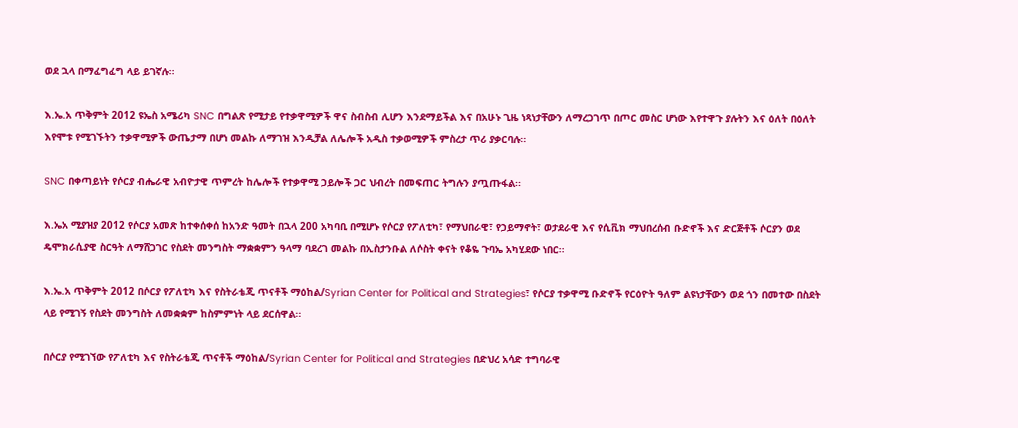ወደ ኋላ በማፈግፈግ ላይ ይገኛሉ፡፡

እ.ኤ.አ ጥቅምት 2012 ዩኤስ አሜሪካ SNC በግልጽ የሚታይ የተቃዋሚዎች ዋና ስብስብ ሊሆን እንደማይችል እና በአሁኑ ጊዜ ነጻነታቸውን ለማረጋገጥ በጦር መስር ሆነው እየተዋጉ ያሉትን እና ዕለት በዕለት እየሞቱ የሚገኙትን ተቃዋሚዎች ውጤታማ በሆነ መልኩ ለማገዝ እንዲቻል ለሌሎች አዲስ ተቃወሚዎች ምስረታ ጥሪ ያቃርባሉ፡፡

SNC በቀጣይነት የሶርያ ብሔራዊ አብዮታዊ ጥምረት ከሌሎች የተቃዋሚ ኃይሎች ጋር ህብረት በመፍጠር ትግሉን ያጧጡፋል፡፡

እ.ኤአ ሚያዝያ 2012 የሶርያ አመጽ ከተቀሰቀሰ ከአንድ ዓመት በኋላ 200 አካባቢ በሚሆኑ የሶርያ የፖለቲካ፣ የማህበራዊ፣ የኃይማኖት፣ ወታደራዊ እና የሲቪክ ማህበረሰብ ቡድኖች እና ድርጅቶች ሶርያን ወደ ዴሞክራሲያዊ ስርዓት ለማሸጋገር የስደት መንግስት ማቋቋምን ዓላማ ባደረገ መልኩ በኢስታንቡል ለሶስት ቀናት የቆዬ ጉባኤ አካሂደው ነበር፡፡

እ.ኤ.አ ጥቅምት 2012 በሶርያ የፖለቲካ እና የስትራቴጂ ጥናቶች ማዕከል/Syrian Center for Political and Strategies፣ የሶርያ ተቃዋሚ ቡድኖች የርዕዮት ዓለም ልዩነታቸውን ወደ ጎን በመተው በስደት ላይ የሚገኝ የስደት መንግስት ለመቋቋም ከስምምነት ላይ ደርሰዋል፡፡

በሶርያ የሚገኘው የፖለቲካ እና የስትራቴጂ ጥናቶች ማዕከል/Syrian Center for Political and Strategies በድህረ አሳድ ተግባራዊ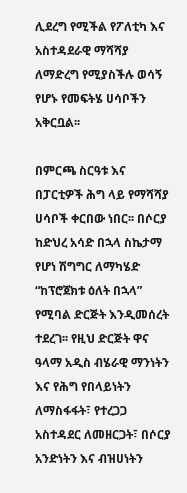ሊደረግ የሚችል የፖለቲካ እና አስተዳደራዊ ማሻሻያ ለማድረግ የሚያስችሉ ወሳኝ የሆኑ የመፍትሄ ሀሳቦችን አቅርቧል፡፡

በምርጫ ስርዓቱ እና በፓርቲዎች ሕግ ላይ የማሻሻያ ሀሳቦች ቀርበው ነበር፡፡ በሶርያ ከድህረ አሳድ በኋላ ስኬታማ የሆነ ሽግግር ለማካሄድ “ከፕሮጀክቱ ዕለት በኋላ” የሚባል ድርጅት እንዲመሰረት ተደረገ፡፡ የዚህ ድርጅት ዋና ዓላማ አዲስ ብሄራዊ ማንነትን እና የሕግ የበላይነትን ለማስፋፋት፣ የተረጋጋ አስተዳደር ለመዘርጋት፣ በሶርያ አንድነትን እና ብዝሀነትን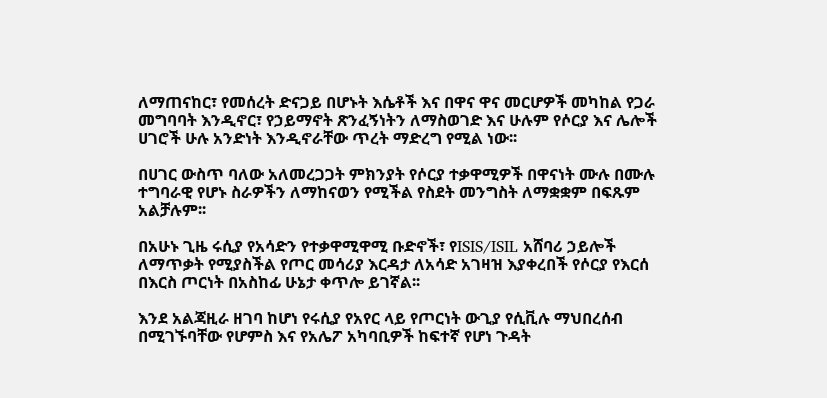ለማጠናከር፣ የመሰረት ድናጋይ በሆኑት እሴቶች እና በዋና ዋና መርሆዎች መካከል የጋራ መግባባት እንዲኖር፣ የኃይማኖት ጽንፈኝነትን ለማስወገድ እና ሁሉም የሶርያ እና ሌሎች ሀገሮች ሁሉ አንድነት እንዲኖራቸው ጥረት ማድረግ የሚል ነው፡፡

በሀገር ውስጥ ባለው አለመረጋጋት ምክንያት የሶርያ ተቃዋሚዎች በዋናነት ሙሉ በሙሉ ተግባራዊ የሆኑ ስራዎችን ለማከናወን የሚችል የስደት መንግስት ለማቋቋም በፍጹም አልቻሉም፡፡

በአሁኑ ጊዜ ሩሲያ የአሳድን የተቃዋሚዋሚ ቡድኖች፣ የISIS/ISIL አሸባሪ ኃይሎች ለማጥቃት የሚያስችል የጦር መሳሪያ እርዳታ ለአሳድ አገዛዝ እያቀረበች የሶርያ የእርሰ በእርስ ጦርነት በአስከፊ ሁኔታ ቀጥሎ ይገኛል፡፡

እንደ አልጃዚራ ዘገባ ከሆነ የሩሲያ የአየር ላይ የጦርነት ውጊያ የሲቪሉ ማህበረሰብ በሚገኙባቸው የሆምስ እና የአሌፖ አካባቢዎች ከፍተኛ የሆነ ጉዳት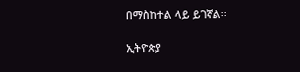በማስከተል ላይ ይገኛል፡፡

ኢትዮጵያ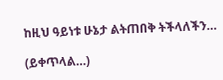ከዚህ ዓይነቱ ሁኔታ ልትጠበቅ ትችላለችን…

(ይቀጥላል…)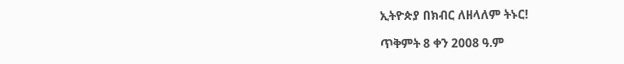ኢትዮጵያ በክብር ለዘላለም ትኑር!

ጥቅምት 8 ቀን 2008 ዓ.ም